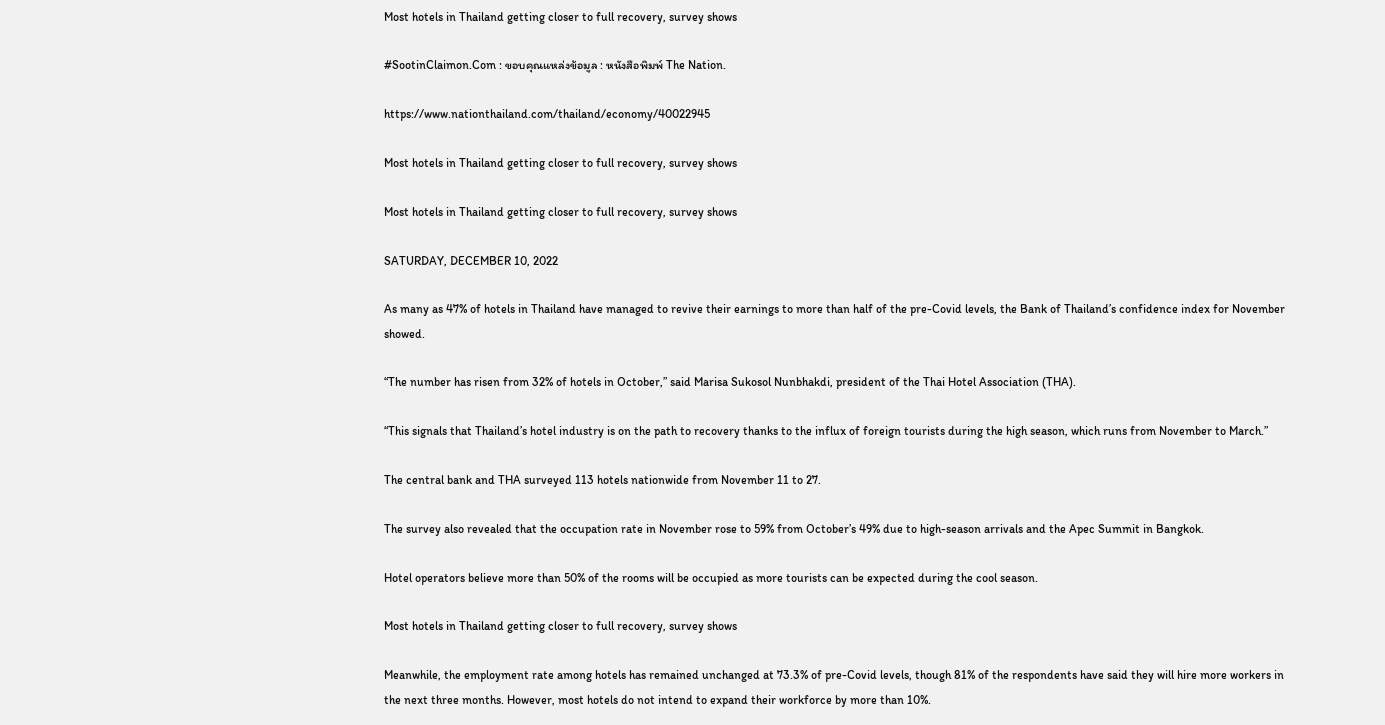Most hotels in Thailand getting closer to full recovery, survey shows

#SootinClaimon.Com : ขอบคุณแหล่งข้อมูล : หนังสือพิมพ์ The Nation.

https://www.nationthailand.com/thailand/economy/40022945

Most hotels in Thailand getting closer to full recovery, survey shows

Most hotels in Thailand getting closer to full recovery, survey shows

SATURDAY, DECEMBER 10, 2022

As many as 47% of hotels in Thailand have managed to revive their earnings to more than half of the pre-Covid levels, the Bank of Thailand’s confidence index for November showed.

“The number has risen from 32% of hotels in October,” said Marisa Sukosol Nunbhakdi, president of the Thai Hotel Association (THA).

“This signals that Thailand’s hotel industry is on the path to recovery thanks to the influx of foreign tourists during the high season, which runs from November to March.”

The central bank and THA surveyed 113 hotels nationwide from November 11 to 27.

The survey also revealed that the occupation rate in November rose to 59% from October’s 49% due to high-season arrivals and the Apec Summit in Bangkok.

Hotel operators believe more than 50% of the rooms will be occupied as more tourists can be expected during the cool season.

Most hotels in Thailand getting closer to full recovery, survey shows

Meanwhile, the employment rate among hotels has remained unchanged at 73.3% of pre-Covid levels, though 81% of the respondents have said they will hire more workers in the next three months. However, most hotels do not intend to expand their workforce by more than 10%.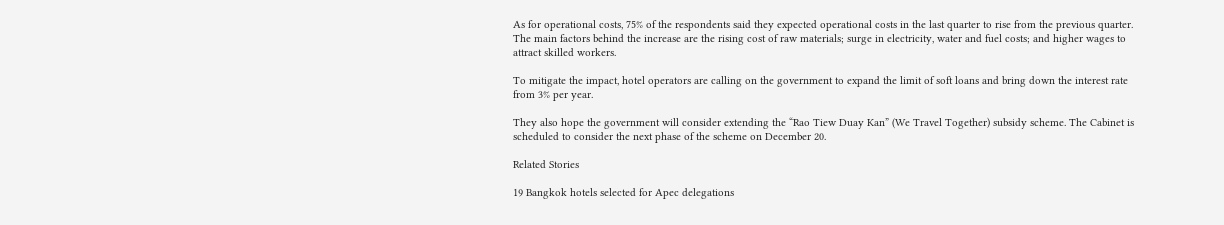As for operational costs, 75% of the respondents said they expected operational costs in the last quarter to rise from the previous quarter. The main factors behind the increase are the rising cost of raw materials; surge in electricity, water and fuel costs; and higher wages to attract skilled workers.

To mitigate the impact, hotel operators are calling on the government to expand the limit of soft loans and bring down the interest rate from 3% per year.

They also hope the government will consider extending the “Rao Tiew Duay Kan” (We Travel Together) subsidy scheme. The Cabinet is scheduled to consider the next phase of the scheme on December 20.

Related Stories

19 Bangkok hotels selected for Apec delegations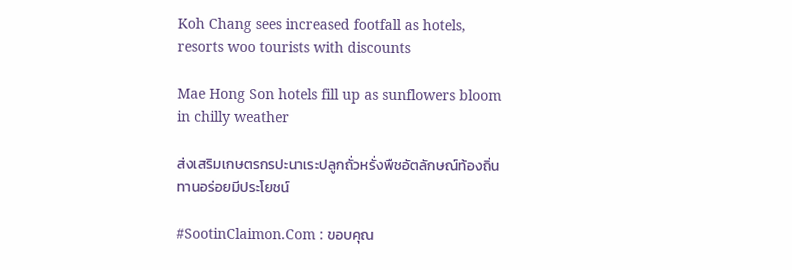Koh Chang sees increased footfall as hotels, resorts woo tourists with discounts

Mae Hong Son hotels fill up as sunflowers bloom in chilly weather

ส่งเสริมเกษตรกรปะนาเระปลูกถั่วหรั่งพืชอัตลักษณ์ท้องถิ่นทานอร่อยมีประโยชน์

#SootinClaimon.Com : ขอบคุณ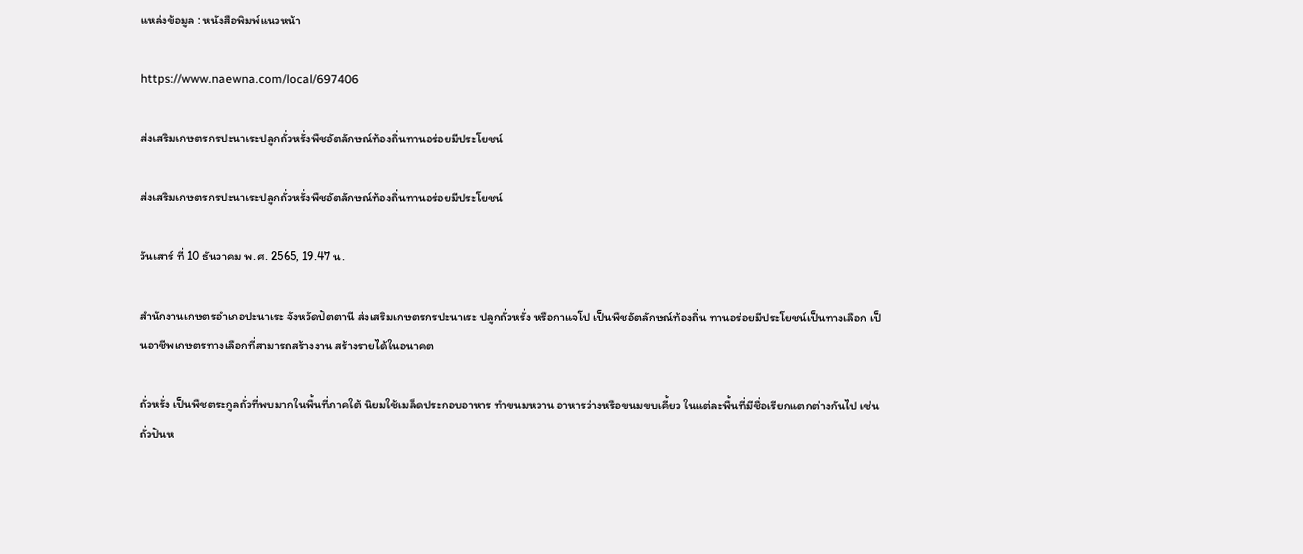แหล่งข้อมูล : หนังสือพิมพ์แนวหน้า

https://www.naewna.com/local/697406

ส่งเสริมเกษตรกรปะนาเระปลูกถั่วหรั่งพืชอัตลักษณ์ท้องถิ่นทานอร่อยมีประโยชน์

ส่งเสริมเกษตรกรปะนาเระปลูกถั่วหรั่งพืชอัตลักษณ์ท้องถิ่นทานอร่อยมีประโยชน์

วันเสาร์ ที่ 10 ธันวาคม พ.ศ. 2565, 19.47 น.

สำนักงานเกษตรอำเภอปะนาเระ จังหวัดปัตตานี ส่งเสริมเกษตรกรปะนาเระ ปลูกถั่วหรั่ง หรือกาแจโป เป็นพืชอัตลักษณ์ท้องถิ่น ทานอร่อยมีประโยชน์เป็นทางเลือก เป็นอาชีพเกษตรทางเลือกที่สามารถสร้างงาน สร้างรายได้ในอนาคต

ถั่วหรั่ง เป็นพืชตระกูลถั่วที่พบมากในพื้นที่ภาคใต้ นิยมใช้เมล็ดประกอบอาหาร ทำขนมหวาน อาหารว่างหรือขนมขบเคี้ยว ในแต่ละพื้นที่มีชื่อเรียกแตกต่างกันไป เช่น ถั่วปันห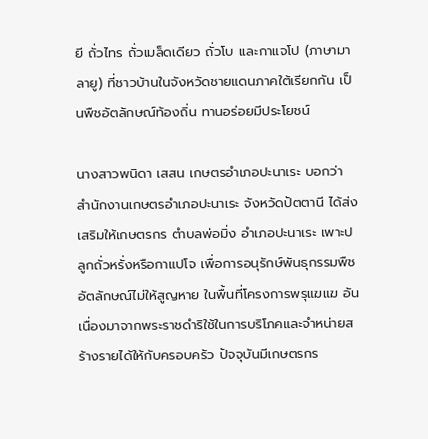ยี ถั่วไทร ถั่วเมล็ดเดียว ถั่วโบ เเละกาแจโป (ภาษามาลายู) ที่ชาวบ้านในจังหวัดชายแดนภาคใต้เรียกกัน เป็นพืชอัตลักษณ์ท้องถิ่น ทานอร่อยมีประโยชน์

นางสาวพนิดา เสสน เกษตรอำเภอปะนาเระ บอกว่า สำนักงานเกษตรอำเภอปะนาเระ จังหวัดปัตตานี ได้ส่งเสริมให้เกษตรกร ตำบลพ่อมิ่ง อำเภอปะนาเระ เพาะปลูกถั่วหรั่งหรือกาแปโจ เพื่อการอนุรักษ์พันธุกรรมพืชอัตลักษณ์ไม่ให้สูญหาย ในพื้นที่โครงการพรุแฆแฆ อันเนื่องมาจากพระราชดำริใช้ในการบริโภคและจำหน่ายสร้างรายได้ให้กับครอบครัว ปัจจุบันมีเกษตรกร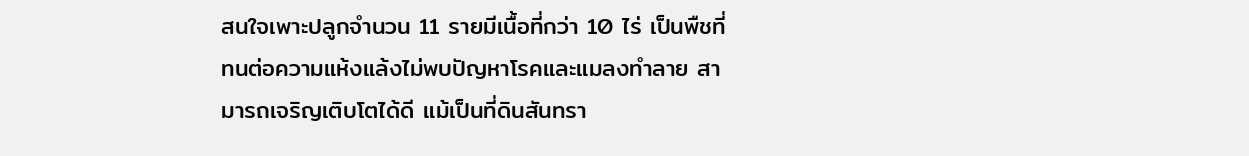สนใจเพาะปลูกจำนวน 11 รายมีเนื้อที่กว่า 10 ไร่ เป็นพืชที่ทนต่อความแห้งแล้งไม่พบปัญหาโรคและแมลงทำลาย สามารถเจริญเติบโตได้ดี แม้เป็นที่ดินสันทรา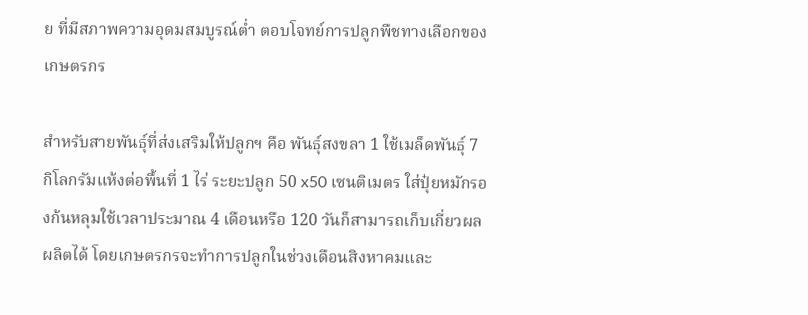ย ที่มีสภาพความอุดมสมบูรณ์ต่ำ ตอบโจทย์การปลูกพืชทางเลือกของเกษตรกร

สำหรับสายพันธุ์ที่ส่งเสริมให้ปลูกฯ คือ พันธุ์สงขลา 1 ใช้เมล็ดพันธุ์ 7 กิโลกรัมแห้งต่อพื้นที่ 1 ไร่ ระยะปลูก 50 x50 เซนติเมตร ใส่ปุ๋ยหมักรองก้นหลุมใช้เวลาประมาณ 4 เดือนหรือ 120 วันก็สามารถเก็บเกี่ยวผลผลิตได้ โดยเกษตรกรจะทำการปลูกในช่วงเดือนสิงหาคมและ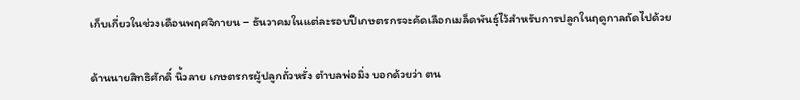เก็บเกี่ยวในช่วงเดือนพฤศจิกายน – ธันวาคมในแต่ละรอบปีเกษตรกรจะคัดเลือกเมล็ดพันธุ์ไว้สำหรับการปลูกในฤดูกาลถัดไปด้วย

ด้านนายสิทธิศักดิ์ นิ้วลาย เกษตรกรผู้ปลูกถั่วหรั่ง ตำบลพ่อมิ่ง บอกด้วยว่า ตน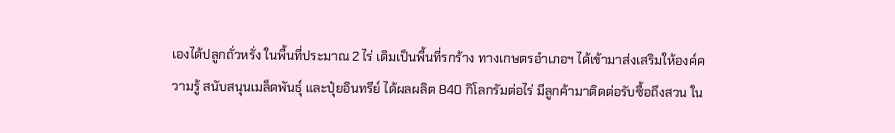เองได้ปลูกถั่วหรั่ง ในพื้นที่ประมาณ 2 ไร่ เดิมเป็นพื้นที่รกร้าง ทางเกษตรอำเภอฯ ได้เข้ามาส่งเสริมให้องค์ความรู้ สนับสนุนเมล็ดพันธุ์ และปุ๋ยอินทรีย์ ได้ผลผลิต 840 กิโลกรัมต่อไร่ มีลูกค้ามาติดต่อรับซื้อถึงสวน ใน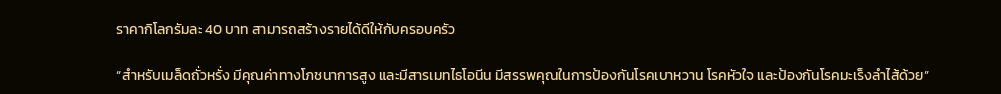ราคากิโลกรัมละ 40 บาท สามารถสร้างรายได้ดีให้กับครอบครัว

“สำหรับเมล็ดถั่วหรั่ง มีคุณค่าทางโภชนาการสูง และมีสารเมทไธโอนีน มีสรรพคุณในการป้องกันโรคเบาหวาน โรคหัวใจ และป้องกันโรคมะเร็งลำไส้ด้วย”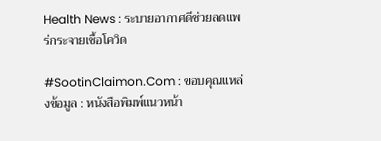Health News : ระบายอากาศดีช่วยลดแพร่กระจายเชื้อโควิด

#SootinClaimon.Com : ขอบคุณแหล่งข้อมูล : หนังสือพิมพ์แนวหน้า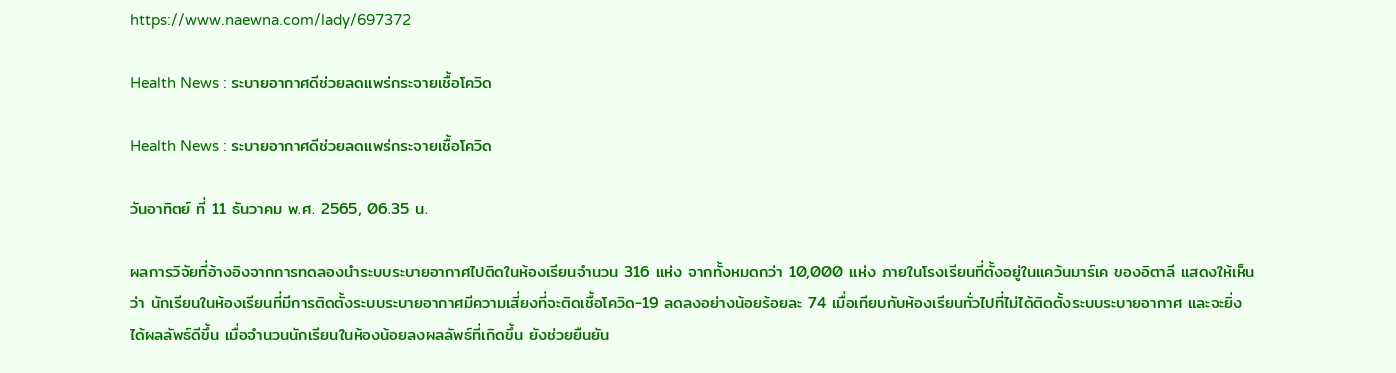https://www.naewna.com/lady/697372

Health News : ระบายอากาศดีช่วยลดแพร่กระจายเชื้อโควิด

Health News : ระบายอากาศดีช่วยลดแพร่กระจายเชื้อโควิด

วันอาทิตย์ ที่ 11 ธันวาคม พ.ศ. 2565, 06.35 น.

ผลการวิจัยที่อ้างอิงจากการทดลองนำระบบระบายอากาศไปติดในห้องเรียนจำนวน 316 แห่ง จากทั้งหมดกว่า 10,000 แห่ง ภายในโรงเรียนที่ตั้งอยู่ในแคว้นมาร์เค ของอิตาลี แสดงให้เห็นว่า นักเรียนในห้องเรียนที่มีการติดตั้งระบบระบายอากาศมีความเสี่ยงที่จะติดเชื้อโควิด-19 ลดลงอย่างน้อยร้อยละ 74 เมื่อเทียบกับห้องเรียนทั่วไปที่ไม่ได้ติดตั้งระบบระบายอากาศ และจะยิ่งได้ผลลัพธ์ดีขึ้น เมื่อจำนวนนักเรียนในห้องน้อยลงผลลัพธ์ที่เกิดขึ้น ยังช่วยยืนยัน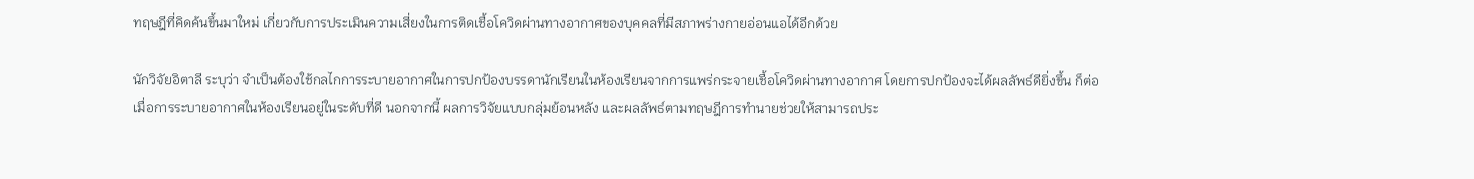ทฤษฎีที่คิดค้นขึ้นมาใหม่ เกี่ยวกับการประเมินความเสี่ยงในการติดเชื้อโควิดผ่านทางอากาศของบุคคลที่มีสภาพร่างกายอ่อนแอได้อีกด้วย

นักวิจัยอิตาลี ระบุว่า จำเป็นต้องใช้กลไกการระบายอากาศในการปกป้องบรรดานักเรียนในห้องเรียนจากการแพร่กระจายเชื้อโควิดผ่านทางอากาศ โดยการปกป้องจะได้ผลลัพธ์ดียิ่งขึ้น ก็ต่อเมื่อการระบายอากาศในห้องเรียนอยู่ในระดับที่ดี นอกจากนี้ ผลการวิจัยแบบกลุ่มย้อนหลัง และผลลัพธ์ตามทฤษฎีการทำนายช่วยให้สามารถประ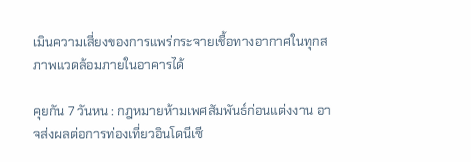เมินความเสี่ยงของการแพร่กระจายเชื้อทางอากาศในทุกสภาพแวดล้อมภายในอาคารได้

คุยกัน 7 วันหน : กฎหมายห้ามเพศสัมพันธ์ก่อนแต่งงาน อาจส่งผลต่อการท่องเที่ยวอินโดนีเซี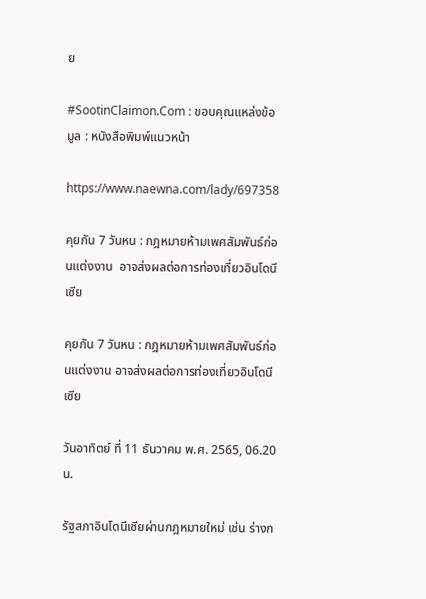ย

#SootinClaimon.Com : ขอบคุณแหล่งข้อมูล : หนังสือพิมพ์แนวหน้า

https://www.naewna.com/lady/697358

คุยกัน 7 วันหน : กฎหมายห้ามเพศสัมพันธ์ก่อนแต่งงาน  อาจส่งผลต่อการท่องเที่ยวอินโดนีเซีย

คุยกัน 7 วันหน : กฎหมายห้ามเพศสัมพันธ์ก่อนแต่งงาน อาจส่งผลต่อการท่องเที่ยวอินโดนีเซีย

วันอาทิตย์ ที่ 11 ธันวาคม พ.ศ. 2565, 06.20 น.

รัฐสภาอินโดนีเซียผ่านกฎหมายใหม่ เช่น ร่างก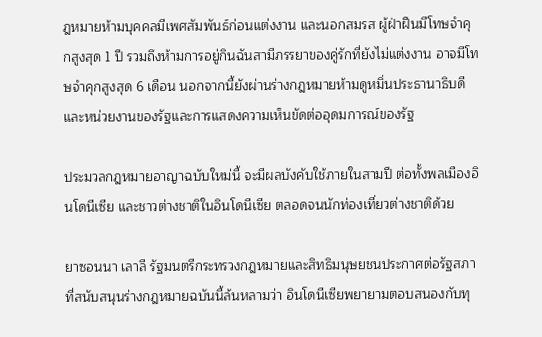ฎหมายห้ามบุคคลมีเพศสัมพันธ์ก่อนแต่งงาน และนอกสมรส ผู้ฝ่าฝืนมีโทษจำคุกสูงสุด 1 ปี รวมถึงห้ามการอยู่กินฉันสามีภรรยาของคู่รักที่ยังไม่แต่งงาน อาจมีโทษจำคุกสูงสุด 6 เดือน นอกจากนี้ยังผ่านร่างกฎหมายห้ามดูหมิ่นประธานาธิบดีและหน่วยงานของรัฐและการแสดงความเห็นขัดต่ออุดมการณ์ของรัฐ

ประมวลกฎหมายอาญาฉบับใหม่นี้ จะมีผลบังคับใช้ภายในสามปี ต่อทั้งพลเมืองอินโดนีเซีย และชาวต่างชาติในอินโดนีเซีย ตลอดจนนักท่องเที่ยวต่างชาติด้วย

ยาซอนนา เลาลี รัฐมนตรีกระทรวงกฎหมายและสิทธิมนุษยชนประกาศต่อรัฐสภาที่สนับสนุนร่างกฎหมายฉบันนี้ล้นหลามว่า อินโดนีเซียพยายามตอบสนองกับทุ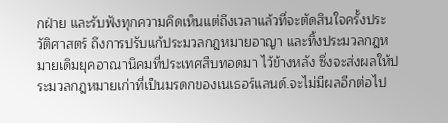กฝ่าย และรับฟังทุกความคิดเห็นแต่ถึงเวลาแล้วที่จะตัดสินใจครั้งประวัติศาสตร์ ถึงการปรับแก้ประมวลกฎหมายอาญา และทิ้งประมวลกฎหมายเดิมยุคอาณานิคมที่ประเทศสืบทอดมา ไว้ข้างหลัง ซึ่งจะส่งผลให้ประมวลกฎหมายเก่าที่เป็นมรดกของเนเธอร์แลนด์.จะไม่มีผลอีกต่อไป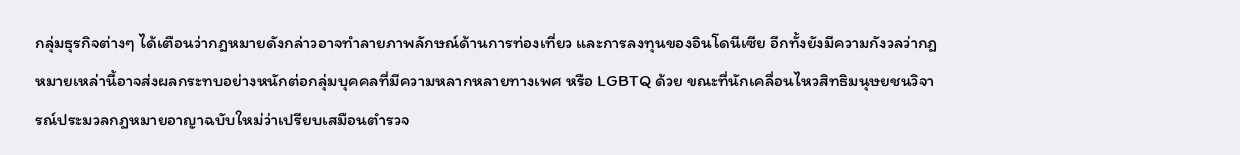กลุ่มธุรกิจต่างๆ ได้เตือนว่ากฎหมายดังกล่าวอาจทำลายภาพลักษณ์ด้านการท่องเที่ยว และการลงทุนของอินโดนีเซีย อีกทั้งยังมีความกังวลว่ากฎหมายเหล่านี้อาจส่งผลกระทบอย่างหนักต่อกลุ่มบุคคลที่มีความหลากหลายทางเพศ หรือ LGBTQ ด้วย ขณะที่นักเคลื่อนไหวสิทธิมนุษยชนวิจารณ์ประมวลกฎหมายอาญาฉบับใหม่ว่าเปรียบเสมือนตำรวจ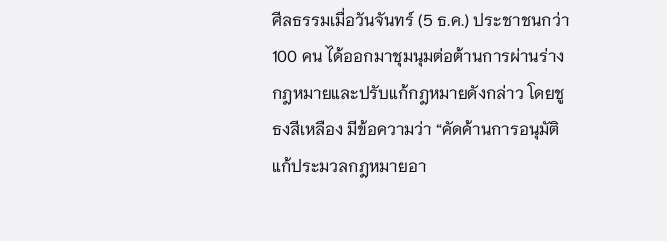ศีลธรรมเมื่อวันจันทร์ (5 ธ.ค.) ประชาชนกว่า100 คน ได้ออกมาชุมนุมต่อต้านการผ่านร่างกฎหมายและปรับแก้กฎหมายดังกล่าว โดยชูธงสีเหลือง มีข้อความว่า “คัดค้านการอนุมัติแก้ประมวลกฎหมายอา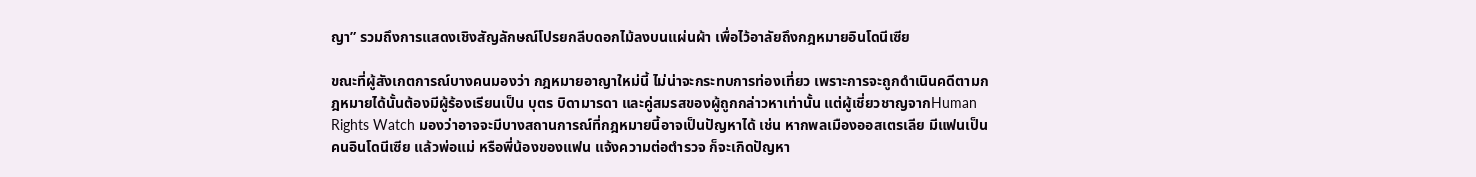ญา” รวมถึงการแสดงเชิงสัญลักษณ์โปรยกลีบดอกไม้ลงบนแผ่นผ้า เพื่อไว้อาลัยถึงกฎหมายอินโดนีเซีย

ขณะที่ผู้สังเกตการณ์บางคนมองว่า กฎหมายอาญาใหม่นี้ ไม่น่าจะกระทบการท่องเที่ยว เพราะการจะถูกดำเนินคดีตามกฎหมายได้นั้นต้องมีผู้ร้องเรียนเป็น บุตร บิดามารดา และคู่สมรสของผู้ถูกกล่าวหาเท่านั้น แต่ผู้เชี่ยวชาญจากHuman Rights Watch มองว่าอาจจะมีบางสถานการณ์ที่กฎหมายนี้อาจเป็นปัญหาได้ เช่น หากพลเมืองออสเตรเลีย มีแฟนเป็นคนอินโดนีเซีย แล้วพ่อแม่ หรือพี่น้องของแฟน แจ้งความต่อตำรวจ ก็จะเกิดปัญหา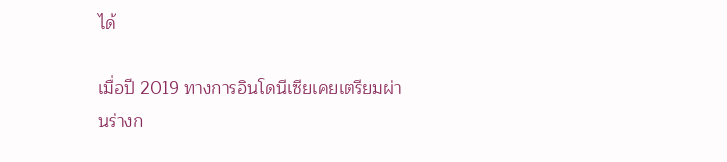ได้

เมื่อปี 2019 ทางการอินโดนีเซียเคยเตรียมผ่านร่างก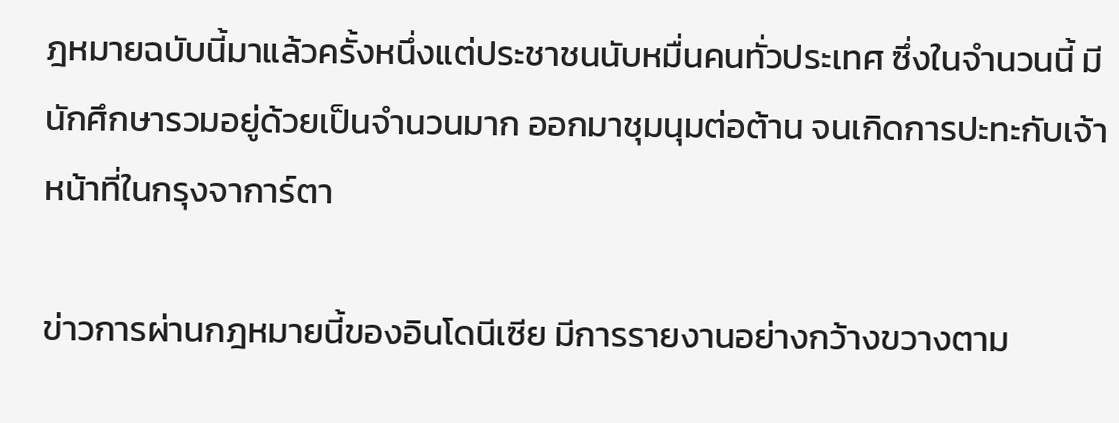ฎหมายฉบับนี้มาแล้วครั้งหนึ่งแต่ประชาชนนับหมื่นคนทั่วประเทศ ซึ่งในจำนวนนี้ มีนักศึกษารวมอยู่ด้วยเป็นจำนวนมาก ออกมาชุมนุมต่อต้าน จนเกิดการปะทะกับเจ้าหน้าที่ในกรุงจาการ์ตา

ข่าวการผ่านกฎหมายนี้ของอินโดนีเซีย มีการรายงานอย่างกว้างขวางตาม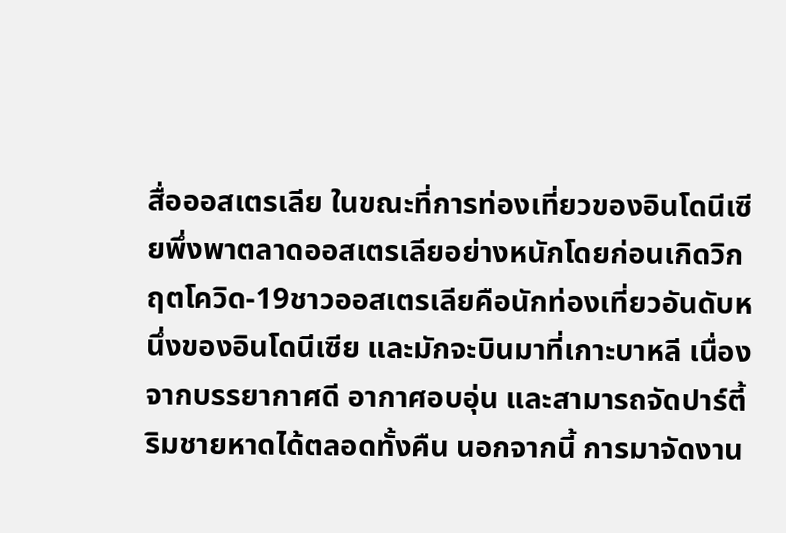สื่อออสเตรเลีย ในขณะที่การท่องเที่ยวของอินโดนีเซียพึ่งพาตลาดออสเตรเลียอย่างหนักโดยก่อนเกิดวิกฤตโควิด-19ชาวออสเตรเลียคือนักท่องเที่ยวอันดับหนึ่งของอินโดนีเซีย และมักจะบินมาที่เกาะบาหลี เนื่องจากบรรยากาศดี อากาศอบอุ่น และสามารถจัดปาร์ตี้ริมชายหาดได้ตลอดทั้งคืน นอกจากนี้ การมาจัดงาน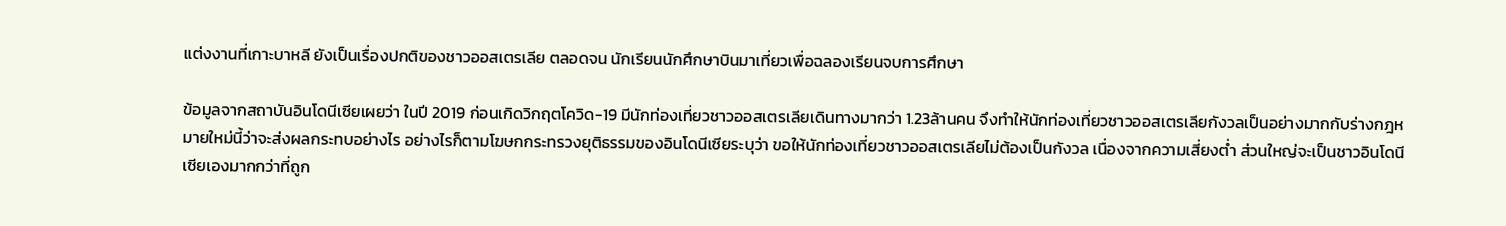แต่งงานที่เกาะบาหลี ยังเป็นเรื่องปกติของชาวออสเตรเลีย ตลอดจน นักเรียนนักศึกษาบินมาเที่ยวเพื่อฉลองเรียนจบการศึกษา

ข้อมูลจากสถาบันอินโดนีเซียเผยว่า ในปี 2019 ก่อนเกิดวิกฤตโควิด-19 มีนักท่องเที่ยวชาวออสเตรเลียเดินทางมากว่า 1.23ล้านคน จึงทำให้นักท่องเที่ยวชาวออสเตรเลียกังวลเป็นอย่างมากกับร่างกฎหมายใหม่นี้ว่าจะส่งผลกระทบอย่างไร อย่างไรก็ตามโฆษกกระทรวงยุติธรรมของอินโดนีเซียระบุว่า ขอให้นักท่องเที่ยวชาวออสเตรเลียไม่ต้องเป็นกังวล เนื่องจากความเสี่ยงต่ำ ส่วนใหญ่จะเป็นชาวอินโดนีเซียเองมากกว่าที่ถูก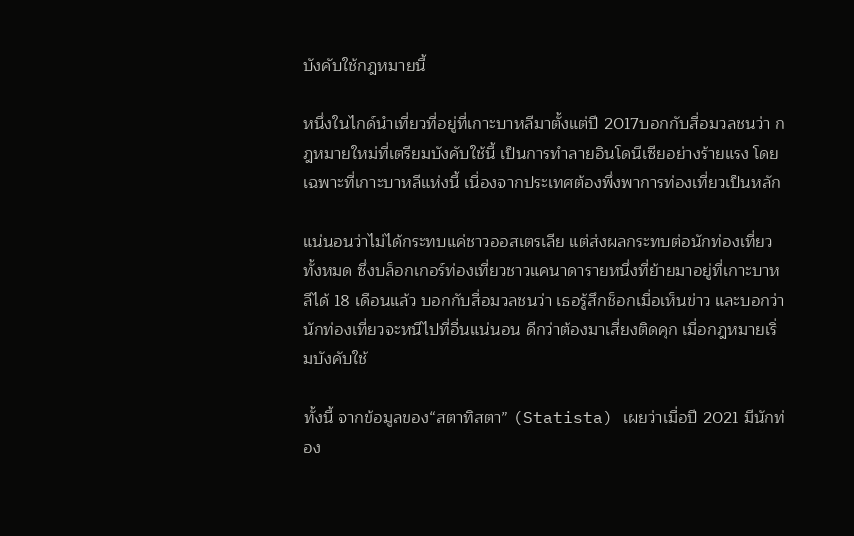บังคับใช้กฎหมายนี้

หนึ่งในไกด์นำเที่ยวที่อยู่ที่เกาะบาหลีมาตั้งแต่ปี 2017บอกกับสื่อมวลชนว่า กฎหมายใหม่ที่เตรียมบังคับใช้นี้ เป็นการทำลายอินโดนีเซียอย่างร้ายแรง โดยเฉพาะที่เกาะบาหลีแห่งนี้ เนื่องจากประเทศต้องพึ่งพาการท่องเที่ยวเป็นหลัก

แน่นอนว่าไม่ได้กระทบแค่ชาวออสเตรเลีย แต่ส่งผลกระทบต่อนักท่องเที่ยวทั้งหมด ซึ่งบล็อกเกอร์ท่องเที่ยวชาวแคนาดารายหนึ่งที่ย้ายมาอยู่ที่เกาะบาหลีได้ 18 เดือนแล้ว บอกกับสื่อมวลชนว่า เธอรู้สึกช็อกเมื่อเห็นข่าว และบอกว่านักท่องเที่ยวจะหนีไปที่อื่นแน่นอน ดีกว่าต้องมาเสี่ยงติดคุก เมื่อกฎหมายเริ่มบังคับใช้

ทั้งนี้ จากข้อมูลของ“สตาทิสตา” (Statista) เผยว่าเมื่อปี 2021 มีนักท่อง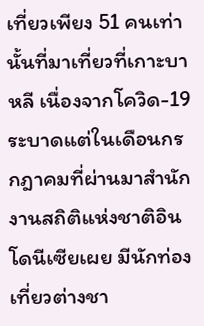เที่ยวเพียง 51 คนเท่านั้นที่มาเที่ยวที่เกาะบาหลี เนื่องจากโควิด-19 ระบาดแต่ในเดือนกรกฎาคมที่ผ่านมาสำนักงานสถิติแห่งชาติอินโดนีเซียเผย มีนักท่องเที่ยวต่างชา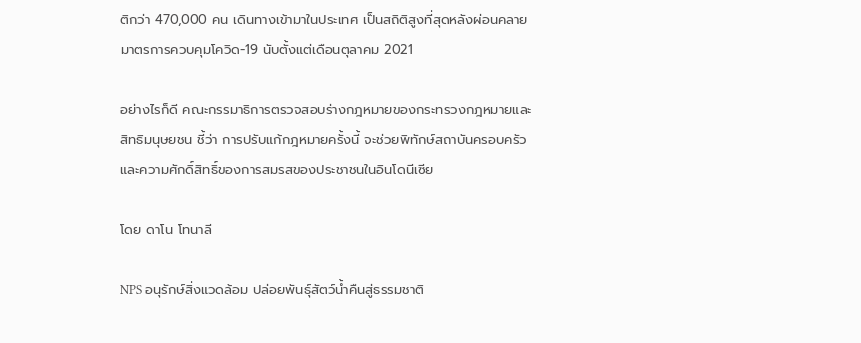ติกว่า 470,000 คน เดินทางเข้ามาในประเทศ เป็นสถิติสูงที่สุดหลังผ่อนคลายมาตรการควบคุมโควิด-19 นับตั้งแต่เดือนตุลาคม 2021

อย่างไรก็ดี คณะกรรมาธิการตรวจสอบร่างกฎหมายของกระทรวงกฎหมายและสิทธิมนุษยชน ชี้ว่า การปรับแก้กฎหมายครั้งนี้ จะช่วยพิทักษ์สถาบันครอบครัวและความศักดิ์สิทธิ์ของการสมรสของประชาชนในอินโดนีเซีย

โดย ดาโน โทนาลี

NPS อนุรักษ์สิ่งแวดล้อม ปล่อยพันธุ์สัตว์น้ำคืนสู่ธรรมชาติ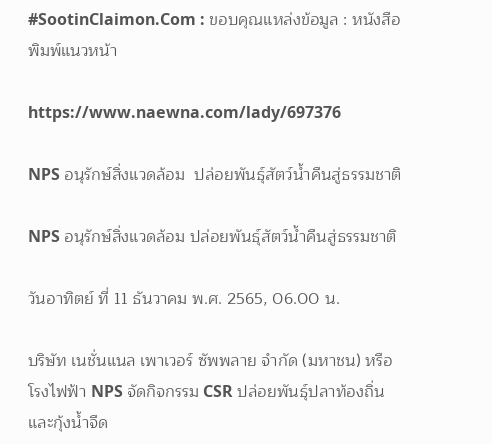#SootinClaimon.Com : ขอบคุณแหล่งข้อมูล : หนังสือพิมพ์แนวหน้า

https://www.naewna.com/lady/697376

NPS อนุรักษ์สิ่งแวดล้อม  ปล่อยพันธุ์สัตว์น้ำคืนสู่ธรรมชาติ

NPS อนุรักษ์สิ่งแวดล้อม ปล่อยพันธุ์สัตว์น้ำคืนสู่ธรรมชาติ

วันอาทิตย์ ที่ 11 ธันวาคม พ.ศ. 2565, 06.00 น.

บริษัท เนชั่นแนล เพาเวอร์ ซัพพลาย จำกัด (มหาชน) หรือโรงไฟฟ้า NPS จัดกิจกรรม CSR ปล่อยพันธุ์ปลาท้องถิ่นและกุ้งน้ำจืด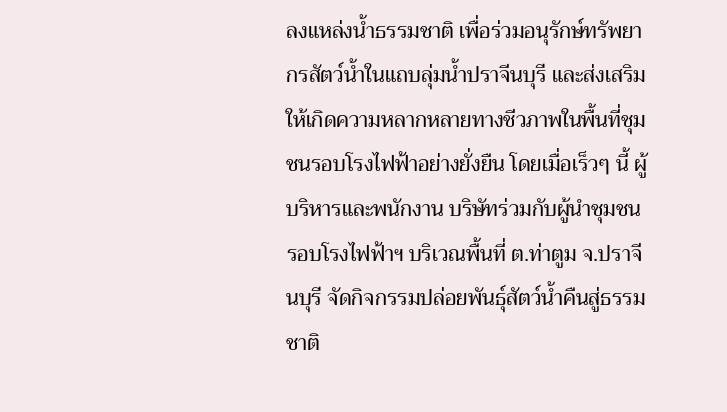ลงแหล่งน้ำธรรมชาติ เพื่อร่วมอนุรักษ์ทรัพยากรสัตว์น้ำในแถบลุ่มน้ำปราจีนบุรี และส่งเสริมให้เกิดความหลากหลายทางชีวภาพในพื้นที่ชุมชนรอบโรงไฟฟ้าอย่างยั่งยืน โดยเมื่อเร็วๆ นี้ ผู้บริหารและพนักงาน บริษัทร่วมกับผู้นำชุมชนรอบโรงไฟฟ้าฯ บริเวณพื้นที่ ต.ท่าตูม จ.ปราจีนบุรี จัดกิจกรรมปล่อยพันธุ์สัตว์น้ำคืนสู่ธรรมชาติ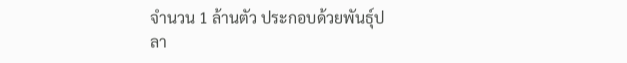จำนวน 1 ล้านตัว ประกอบด้วยพันธุ์ปลา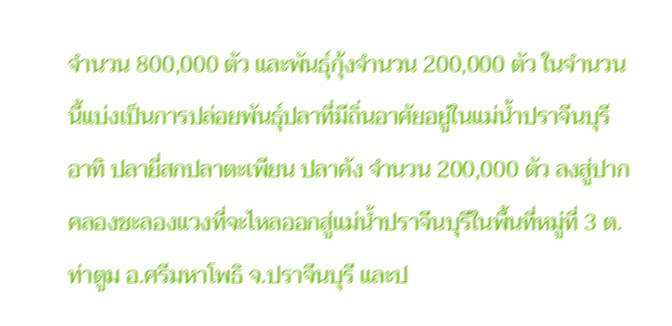จำนวน 800,000 ตัว และพันธุ์กุ้งจำนวน 200,000 ตัว ในจำนวนนี้แบ่งเป็นการปล่อยพันธุ์ปลาที่มีถิ่นอาศัยอยู่ในแม่น้ำปราจีนบุรี อาทิ ปลายี่สกปลาตะเพียน ปลาคัง จำนวน 200,000 ตัว ลงสู่ปากคลองชะลองแวงที่จะไหลออกสู่แม่น้ำปราจีนบุรีในพื้นที่หมู่ที่ 3 ต.ท่าตูม อ.ศรีมหาโพธิ จ.ปราจีนบุรี และป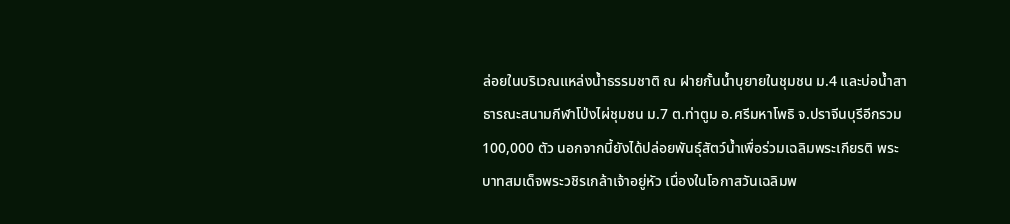ล่อยในบริเวณแหล่งน้ำธรรมชาติ ณ ฝายกั้นน้ำบุยายในชุมชน ม.4 และบ่อน้ำสาธารณะสนามกีฬาโป่งไผ่ชุมชน ม.7 ต.ท่าตูม อ.ศรีมหาโพธิ จ.ปราจีนบุรีอีกรวม 100,000 ตัว นอกจากนี้ยังได้ปล่อยพันธุ์สัตว์น้ำเพื่อร่วมเฉลิมพระเกียรติ พระบาทสมเด็จพระวชิรเกล้าเจ้าอยู่หัว เนื่องในโอกาสวันเฉลิมพ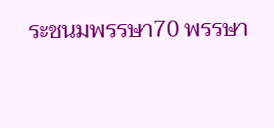ระชนมพรรษา70 พรรษา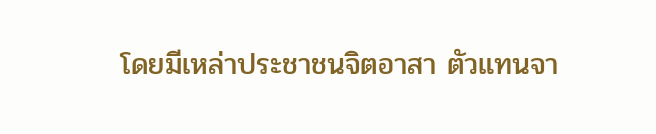โดยมีเหล่าประชาชนจิตอาสา ตัวแทนจา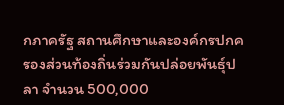กภาครัฐ สถานศึกษาและองค์กรปกครองส่วนท้องถิ่นร่วมกันปล่อยพันธุ์ปลา จำนวน 500,000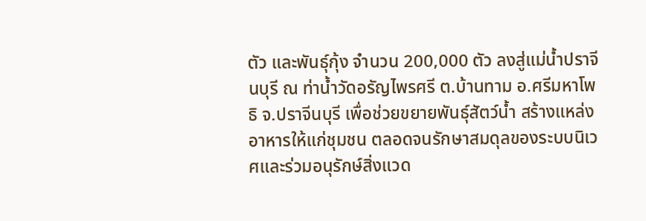ตัว และพันธุ์กุ้ง จำนวน 200,000 ตัว ลงสู่แม่น้ำปราจีนบุรี ณ ท่าน้ำวัดอรัญไพรศรี ต.บ้านทาม อ.ศรีมหาโพธิ จ.ปราจีนบุรี เพื่อช่วยขยายพันธุ์สัตว์น้ำ สร้างแหล่งอาหารให้แก่ชุมชน ตลอดจนรักษาสมดุลของระบบนิเวศและร่วมอนุรักษ์สิ่งแวด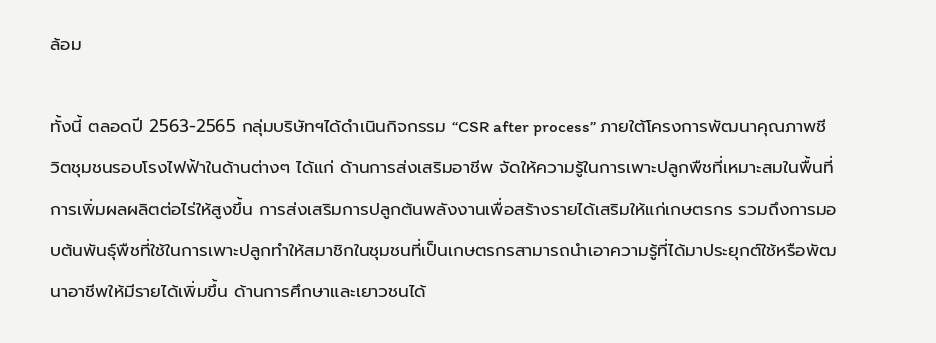ล้อม

ทั้งนี้ ตลอดปี 2563-2565 กลุ่มบริษัทฯได้ดำเนินกิจกรรม “CSR after process” ภายใต้โครงการพัฒนาคุณภาพชีวิตชุมชนรอบโรงไฟฟ้าในด้านต่างๆ ได้แก่ ด้านการส่งเสริมอาชีพ จัดให้ความรู้ในการเพาะปลูกพืชที่เหมาะสมในพื้นที่ การเพิ่มผลผลิตต่อไร่ให้สูงขึ้น การส่งเสริมการปลูกต้นพลังงานเพื่อสร้างรายได้เสริมให้แก่เกษตรกร รวมถึงการมอบต้นพันธุ์พืชที่ใช้ในการเพาะปลูกทำให้สมาชิกในชุมชนที่เป็นเกษตรกรสามารถนำเอาความรู้ที่ได้มาประยุกต์ใช้หรือพัฒนาอาชีพให้มีรายได้เพิ่มขึ้น ด้านการศึกษาและเยาวชนได้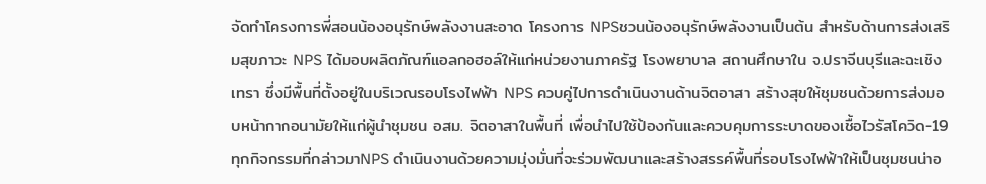จัดทำโครงการพี่สอนน้องอนุรักษ์พลังงานสะอาด โครงการ NPSชวนน้องอนุรักษ์พลังงานเป็นต้น สำหรับด้านการส่งเสริมสุขภาวะ NPS ได้มอบผลิตภัณฑ์แอลกอฮอล์ให้แก่หน่วยงานภาครัฐ โรงพยาบาล สถานศึกษาใน จ.ปราจีนบุรีและฉะเชิงเทรา ซึ่งมีพื้นที่ตั้งอยู่ในบริเวณรอบโรงไฟฟ้า NPS ควบคู่ไปการดำเนินงานด้านจิตอาสา สร้างสุขให้ชุมชนด้วยการส่งมอบหน้ากากอนามัยให้แก่ผู้นำชุมชน อสม. จิตอาสาในพื้นที่ เพื่อนำไปใช้ป้องกันและควบคุมการระบาดของเชื้อไวรัสโควิด-19 ทุกกิจกรรมที่กล่าวมาNPS ดำเนินงานด้วยความมุ่งมั่นที่จะร่วมพัฒนาและสร้างสรรค์พื้นที่รอบโรงไฟฟ้าให้เป็นชุมชนน่าอ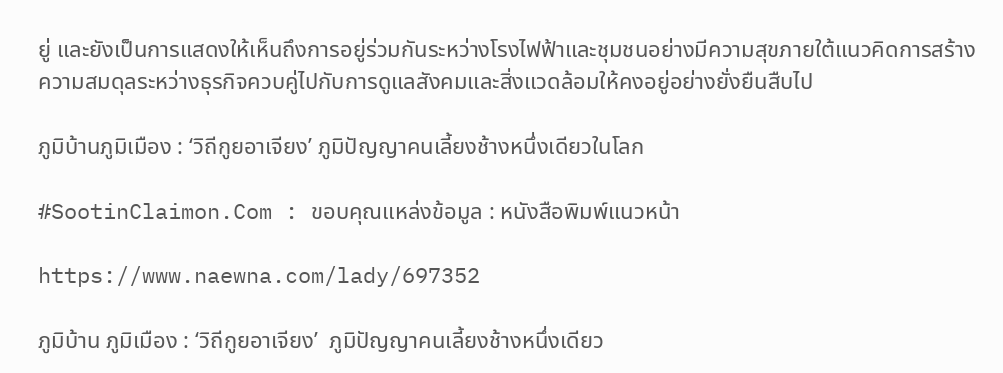ยู่ และยังเป็นการแสดงให้เห็นถึงการอยู่ร่วมกันระหว่างโรงไฟฟ้าและชุมชนอย่างมีความสุขภายใต้แนวคิดการสร้างความสมดุลระหว่างธุรกิจควบคู่ไปกับการดูแลสังคมและสิ่งแวดล้อมให้คงอยู่อย่างยั่งยืนสืบไป

ภูมิบ้านภูมิเมือง : ‘วิถีกูยอาเจียง’ ภูมิปัญญาคนเลี้ยงช้างหนึ่งเดียวในโลก

#SootinClaimon.Com : ขอบคุณแหล่งข้อมูล : หนังสือพิมพ์แนวหน้า

https://www.naewna.com/lady/697352

ภูมิบ้าน ภูมิเมือง : ‘วิถีกูยอาเจียง’  ภูมิปัญญาคนเลี้ยงช้างหนึ่งเดียว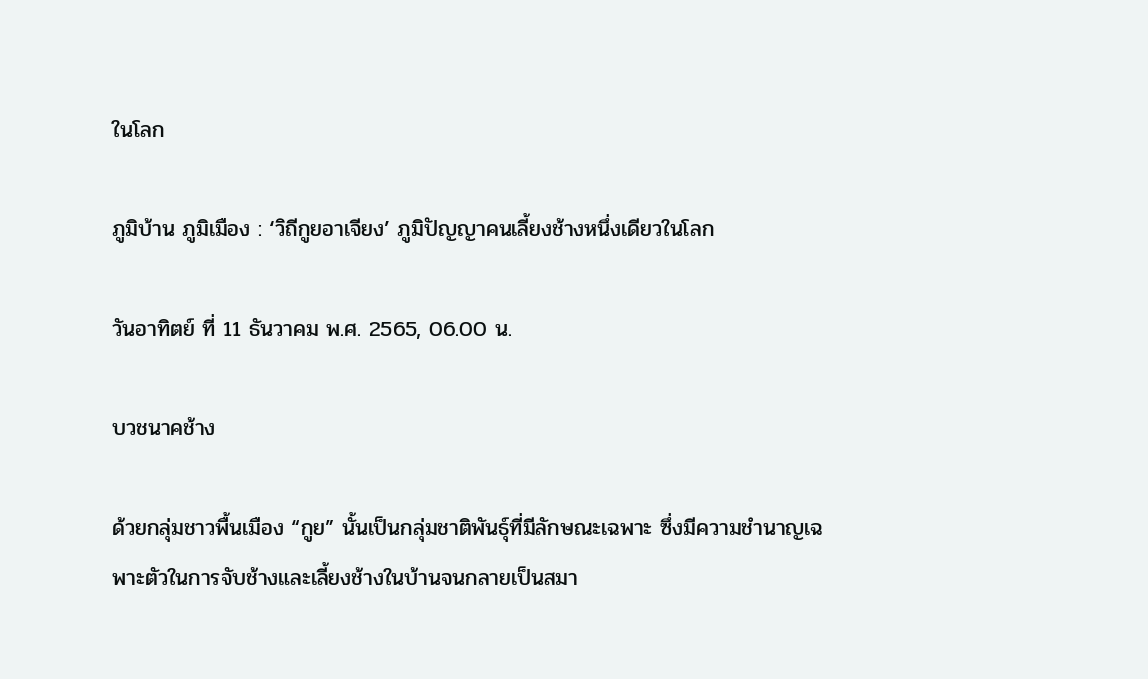ในโลก

ภูมิบ้าน ภูมิเมือง : ‘วิถีกูยอาเจียง’ ภูมิปัญญาคนเลี้ยงช้างหนึ่งเดียวในโลก

วันอาทิตย์ ที่ 11 ธันวาคม พ.ศ. 2565, 06.00 น.

บวชนาคช้าง

ด้วยกลุ่มชาวพื้นเมือง “กูย” นั้นเป็นกลุ่มชาติพันธุ์ที่มีลักษณะเฉพาะ ซึ่งมีความชำนาญเฉพาะตัวในการจับช้างและเลี้ยงช้างในบ้านจนกลายเป็นสมา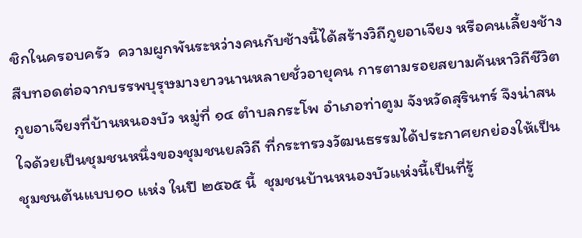ชิกในครอบครัว  ความผูกพันระหว่างคนกับช้างนี้ได้สร้างวิถีกูยอาเจียง หรือคนเลี้ยงช้าง สืบทอดต่อจากบรรพบุรุษมางยาวนานหลายชั่วอายุคน การตามรอยสยามค้นหาวิถีชีวิตกูยอาเจียงที่บ้านหนองบัว หมู่ที่ ๑๔ ตำบลกระโพ อำเภอท่าตูม จังหวัดสุรินทร์ จึงน่าสนใจด้วยเป็นชุมชนหนึ่งของชุมชนยลวิถี ที่กระทรวงวัฒนธรรมได้ประกาศยกย่องให้เป็น ชุมชนต้นแบบ๑๐ แห่ง ในปี ๒๕๖๕ นี้  ชุมชนบ้านหนองบัวแห่งนี้เป็นที่รู้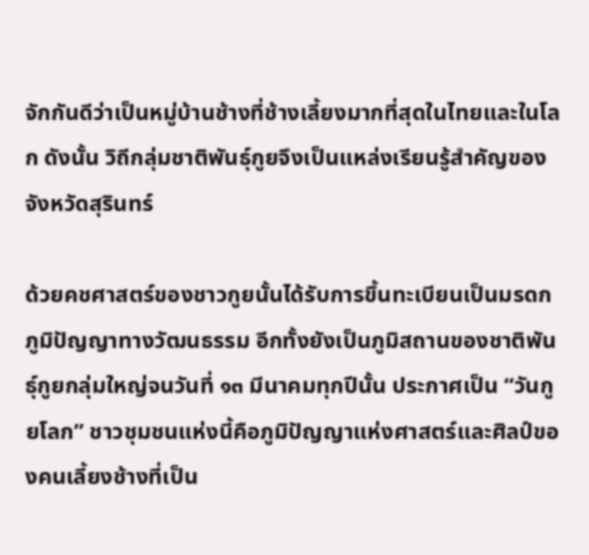จักกันดีว่าเป็นหมู่บ้านช้างที่ช้างเลี้ยงมากที่สุดในไทยและในโลก ดังนั้น วิถีกลุ่มชาติพันธุ์กูยจึงเป็นแหล่งเรียนรู้สำคัญของจังหวัดสุรินทร์

ด้วยคชศาสตร์ของชาวกูยนั้นได้รับการขึ้นทะเบียนเป็นมรดกภูมิปัญญาทางวัฒนธรรม อีกทั้งยังเป็นภูมิสถานของชาติพันธุ์กูยกลุ่มใหญ่จนวันที่ ๑๓ มีนาคมทุกปีนั้น ประกาศเป็น “วันกูยโลก” ชาวชุมชนแห่งนี้คือภูมิปัญญาแห่งศาสตร์และศิลป์ของคนเลี้ยงช้างที่เป็น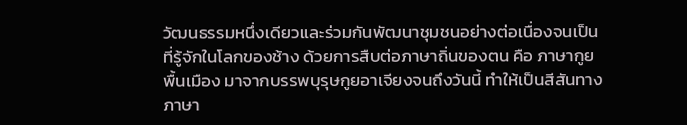วัฒนธรรมหนึ่งเดียวและร่วมกันพัฒนาชุมชนอย่างต่อเนื่องจนเป็นที่รู้จักในโลกของช้าง ด้วยการสืบต่อภาษาถิ่นของตน คือ ภาษากูยพื้นเมือง มาจากบรรพบุรุษกูยอาเจียงจนถึงวันนี้ ทำให้เป็นสีสันทางภาษา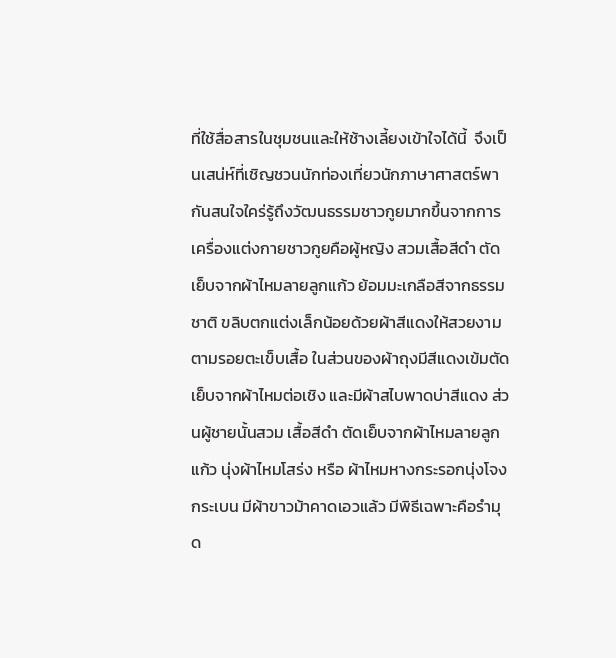ที่ใช้สื่อสารในชุมชนและให้ช้างเลี้ยงเข้าใจได้นี้  จึงเป็นเสน่ห์ที่เชิญชวนนักท่องเที่ยวนักภาษาศาสตร์พากันสนใจใคร่รู้ถึงวัฒนธรรมชาวกูยมากขึ้นจากการเครื่องแต่งกายชาวกูยคือผู้หญิง สวมเสื้อสีดำ ตัดเย็บจากผ้าไหมลายลูกแก้ว ย้อมมะเกลือสีจากธรรมชาติ ขลิบตกแต่งเล็กน้อยด้วยผ้าสีแดงให้สวยงามตามรอยตะเข็บเสื้อ ในส่วนของผ้าถุงมีสีแดงเข้มตัดเย็บจากผ้าไหมต่อเชิง และมีผ้าสไบพาดบ่าสีแดง ส่วนผู้ชายนั้นสวม เสื้อสีดำ ตัดเย็บจากผ้าไหมลายลูกแก้ว นุ่งผ้าไหมโสร่ง หรือ ผ้าไหมหางกระรอกนุ่งโจงกระเบน มีผ้าขาวม้าคาดเอวแล้ว มีพิธีเฉพาะคือรำมุด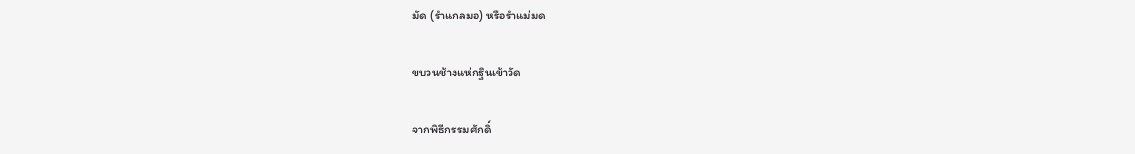มัด (รำแกลมอ) หรือรำแม่มด

ขบวนช้างแห่กฐินเข้าวัด

จากพิธีกรรมศักดิ์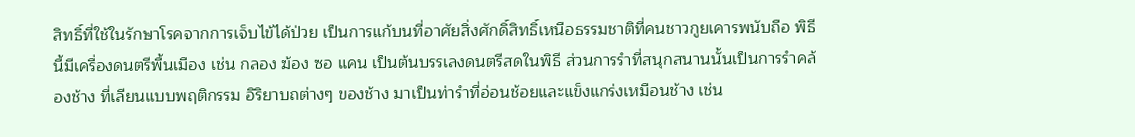สิทธิ์ที่ใช้ในรักษาโรคจากการเจ็บไข้ได้ป่วย เป็นการแก้บนที่อาศัยสิ่งศักดิ์สิทธิ์เหนือธรรมชาติที่คนชาวกูยเคารพนับถือ พิธีนี้มีเครื่องดนตรีพื้นเมือง เช่น กลอง ฆ้อง ซอ แคน เป็นต้นบรรเลงดนตรีสดในพิธี ส่วนการรำที่สนุกสนานนั้นเป็นการรำคล้องช้าง ที่เลียนแบบพฤติกรรม อิริยาบถต่างๆ ของช้าง มาเป็นท่ารำที่อ่อนช้อยและแข็งแกร่งเหมือนช้าง เช่น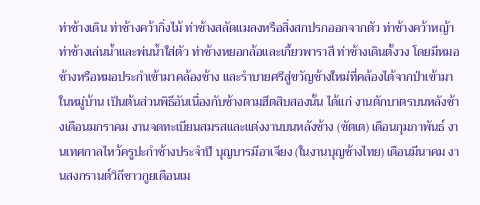ท่าช้างเดิน ท่าช้างคว้ากิ่งไม้ ท่าช้างสลัดแมลงหรือสิ่งสกปรกออกจากตัว ท่าช้างคว้าหญ้า ท่าช้างเล่นน้ำและพ่นน้ำใส่ตัว ท่าช้างหยอกล้อและเกี้ยวพาราสี ท่าช้างเดินตั้งวง โดยมีหมอช้างหรือหมอประกำเข้ามาคล้องช้าง และรำบายศรีสู่ขวัญช้างใหม่ที่คล้องได้จากป่าเข้ามาในหมู่บ้าน เป็นต้นส่วนพิธีอันเนื่องกับช้างตามฮีตสิบสองนั้น ได้แก่ งานตักบาตรบนหลังช้างเดือนมกราคม งานจดทะเบียนสมรสและแต่งงานบนหลังช้าง (ซัตเต) เดือนกุมภาพันธ์ งานเทศกาลไหว้ครูปะกำช้างประจำปี บุญบารมีอาเจียง (ในงานบุญช้างไทย) เดือนมีนาคม งานสงกรานต์วิถีชาวกูยเดือนเม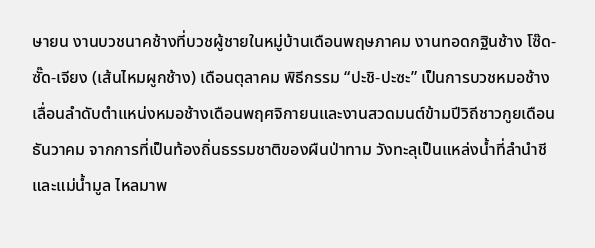ษายน งานบวชนาคช้างที่บวชผู้ชายในหมู่บ้านเดือนพฤษภาคม งานทอดกฐินช้าง โซ๊ด-ซั๊ด-เจียง (เส้นไหมผูกช้าง) เดือนตุลาคม พิธีกรรม “ปะชิ-ปะซะ” เป็นการบวชหมอช้าง เลื่อนลำดับตำแหน่งหมอช้างเดือนพฤศจิกายนและงานสวดมนต์ข้ามปีวิถีชาวกูยเดือนธันวาคม จากการที่เป็นท้องถิ่นธรรมชาติของผืนป่าทาม วังทะลุเป็นแหล่งน้ำที่ลำนำชี และแม่น้ำมูล ไหลมาพ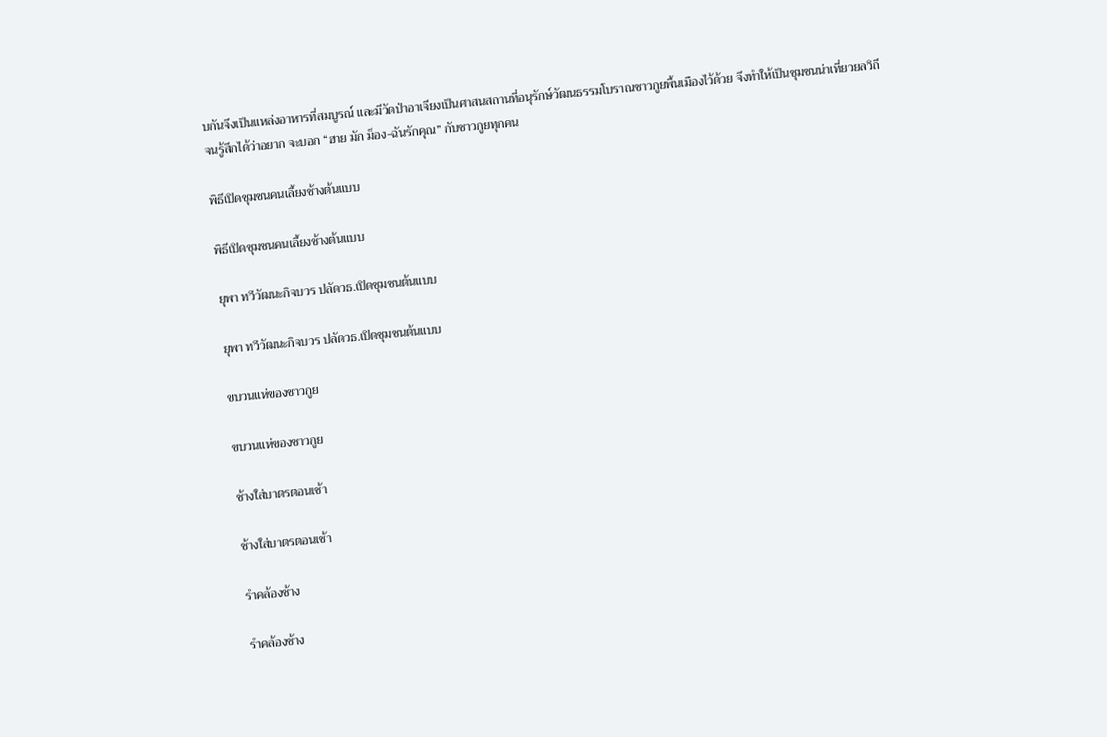บกันจึงเป็นแหล่งอาหารที่สมบูรณ์ และมีวัดป่าอาเจียงเป็นศาสนสถานที่อนุรักษ์วัฒนธรรมโบราณชาวกูยพื้นเมืองไว้ด้วย จึงทำให้เป็นชุมชนน่าเที่ยวยลวิถีจนรู้สึกได้ว่าอยาก จะบอก “ฮาย มัก ม็อง-ฉันรักคุณ” กับชาวกูยทุกคน

พิธีเปิดชุมชนคนเลี้ยงช้างต้นแบบ

พิธีเปิดชุมชนคนเลี้ยงช้างต้นแบบ

ยุพา ทวีวัฒนะกิจบวร ปลัดวธ.เปิดชุมชนต้นแบบ

ยุพา ทวีวัฒนะกิจบวร ปลัดวธ.เปิดชุมชนต้นแบบ

ขบวนแห่ของชาวกูย

ขบวนแห่ของชาวกูย

ช้างใส่บาตรตอนเช้า

ช้างใส่บาตรตอนเช้า

รำคล้องช้าง

รำคล้องช้าง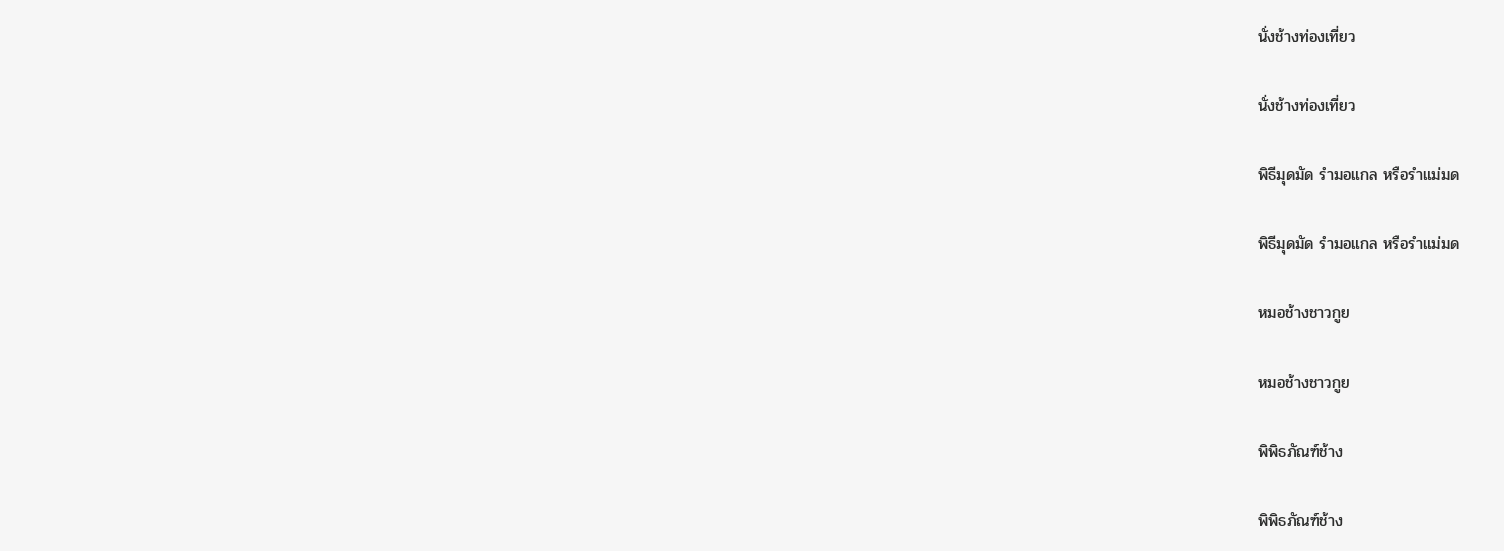นั่งช้างท่องเที่ยว

นั่งช้างท่องเที่ยว

พิธีมุดมัด รำมอแกล หรือรำแม่มด

พิธีมุดมัด รำมอแกล หรือรำแม่มด

หมอช้างชาวกูย

หมอช้างชาวกูย

พิพิธภัณฑ์ช้าง

พิพิธภัณฑ์ช้าง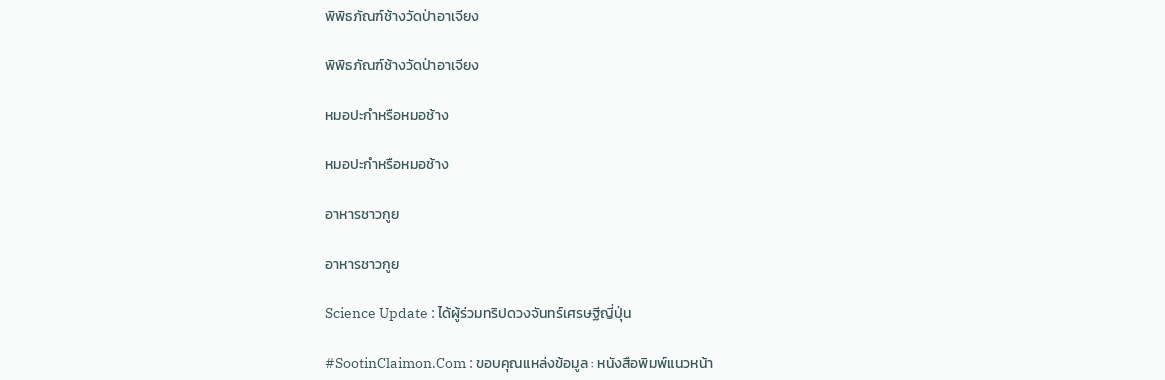พิพิธภัณฑ์ช้างวัดป่าอาเจียง

พิพิธภัณฑ์ช้างวัดป่าอาเจียง

หมอปะกำหรือหมอช้าง

หมอปะกำหรือหมอช้าง

อาหารชาวกูย

อาหารชาวกูย

Science Update : ได้ผู้ร่วมทริปดวงจันทร์เศรษฐีญี่ปุ่น

#SootinClaimon.Com : ขอบคุณแหล่งข้อมูล : หนังสือพิมพ์แนวหน้า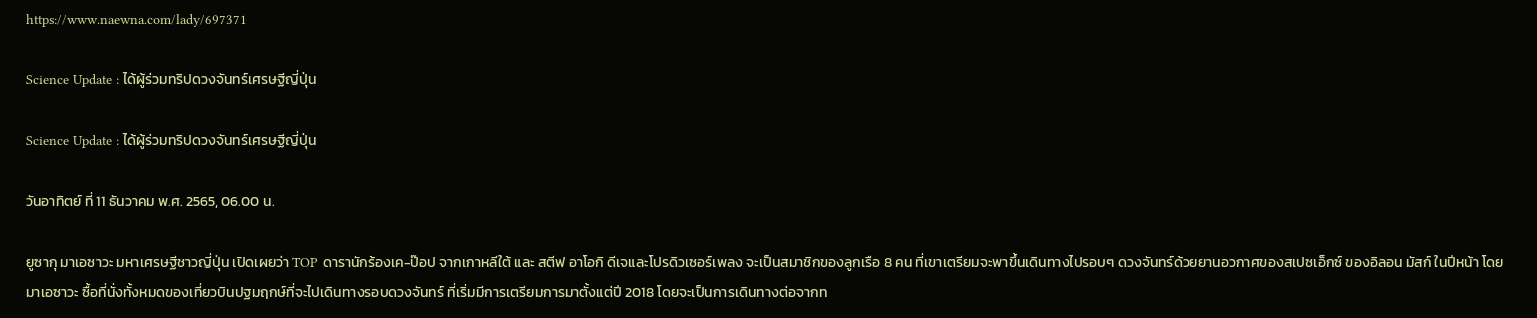https://www.naewna.com/lady/697371

Science Update : ได้ผู้ร่วมทริปดวงจันทร์เศรษฐีญี่ปุ่น

Science Update : ได้ผู้ร่วมทริปดวงจันทร์เศรษฐีญี่ปุ่น

วันอาทิตย์ ที่ 11 ธันวาคม พ.ศ. 2565, 06.00 น.

ยูซากุ มาเอซาวะ มหาเศรษฐีชาวญี่ปุ่น เปิดเผยว่า TOP ดารานักร้องเค-ป๊อป จากเกาหลีใต้ และ สตีฟ อาโอกิ ดีเจและโปรดิวเซอร์เพลง จะเป็นสมาชิกของลูกเรือ 8 คน ที่เขาเตรียมจะพาขึ้นเดินทางไปรอบๆ ดวงจันทร์ด้วยยานอวกาศของสเปซเอ็กซ์ ของอิลอน มัสก์ ในปีหน้า โดย มาเอซาวะ ซื้อที่นั่งทั้งหมดของเที่ยวบินปฐมฤกษ์ที่จะไปเดินทางรอบดวงจันทร์ ที่เริ่มมีการเตรียมการมาตั้งแต่ปี 2018 โดยจะเป็นการเดินทางต่อจากท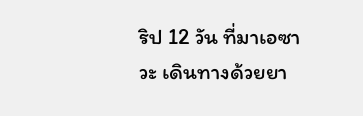ริป 12 วัน ที่มาเอซาวะ เดินทางด้วยยา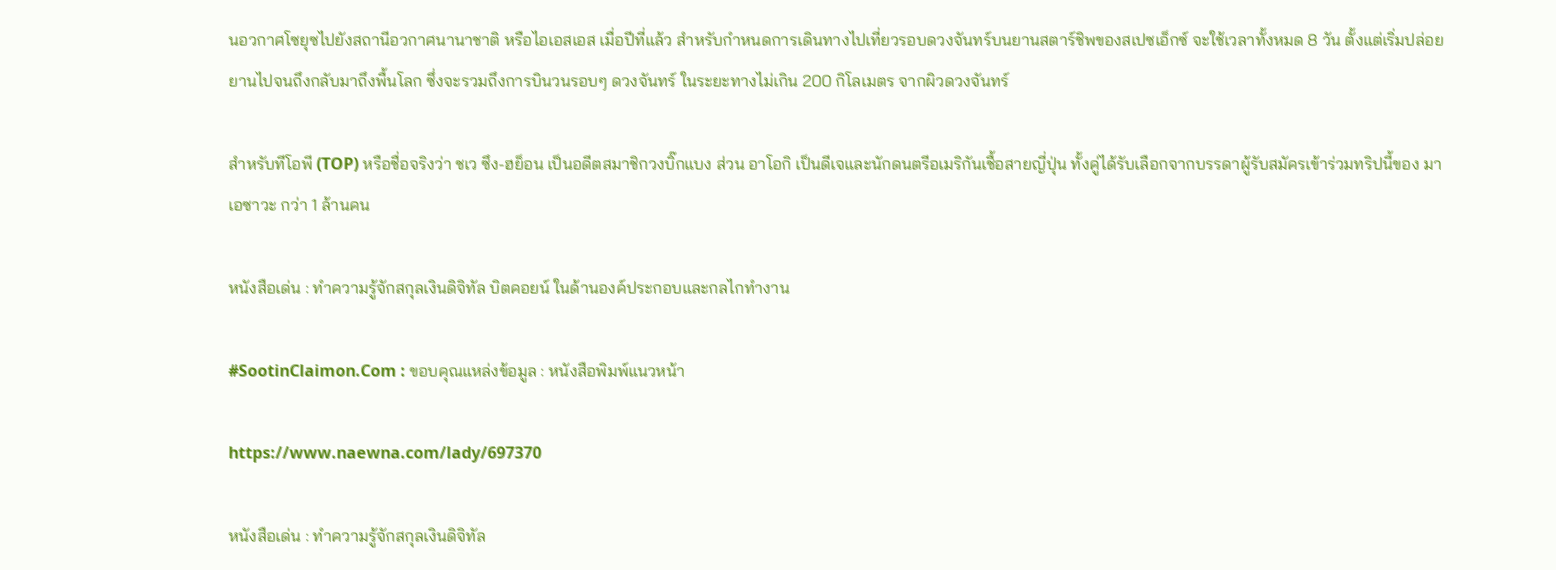นอวกาศโซยุซไปยังสถานีอวกาศนานาชาติ หรือไอเอสเอส เมื่อปีที่แล้ว สำหรับกำหนดการเดินทางไปเที่ยวรอบดวงจันทร์บนยานสตาร์ชิพของสเปซเอ็กซ์ จะใช้เวลาทั้งหมด 8 วัน ตั้งแต่เริ่มปล่อยยานไปจนถึงกลับมาถึงพื้นโลก ซึ่งจะรวมถึงการบินวนรอบๆ ดวงจันทร์ ในระยะทางไม่เกิน 200 กิโลเมตร จากผิวดวงจันทร์

สำหรับทีโอพี (TOP) หรือชื่อจริงว่า ชเว ซึง-ฮย็อน เป็นอดีตสมาชิกวงบิ๊กแบง ส่วน อาโอกิ เป็นดีเจและนักดนตรีอเมริกันเชื้อสายญี่ปุ่น ทั้งคู่ได้รับเลือกจากบรรดาผู้รับสมัครเข้าร่วมทริปนี้ของ มาเอซาวะ กว่า 1 ล้านคน

หนังสือเด่น : ทำความรู้จักสกุลเงินดิจิทัล บิตคอยน์ ในด้านองค์ประกอบและกลไกทำงาน

#SootinClaimon.Com : ขอบคุณแหล่งข้อมูล : หนังสือพิมพ์แนวหน้า

https://www.naewna.com/lady/697370

หนังสือเด่น : ทำความรู้จักสกุลเงินดิจิทัล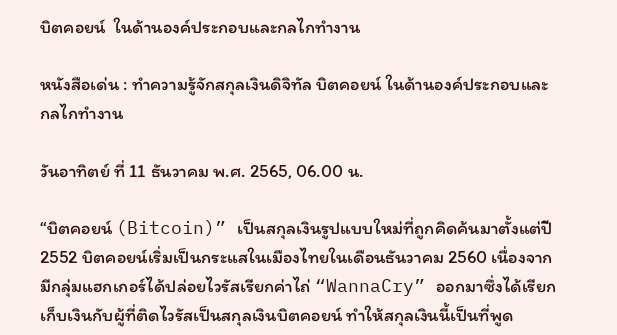บิตคอยน์  ในด้านองค์ประกอบและกลไกทำงาน

หนังสือเด่น : ทำความรู้จักสกุลเงินดิจิทัล บิตคอยน์ ในด้านองค์ประกอบและกลไกทำงาน

วันอาทิตย์ ที่ 11 ธันวาคม พ.ศ. 2565, 06.00 น.

“บิตคอยน์ (Bitcoin)” เป็นสกุลเงินรูปแบบใหม่ที่ถูกคิดค้นมาตั้งแต่ปี 2552 บิตคอยน์เริ่มเป็นกระแสในเมืองไทยในเดือนธันวาคม 2560 เนื่องจากมีกลุ่มแฮกเกอร์ได้ปล่อยไวรัสเรียกค่าไถ่ “WannaCry” ออกมาซึ่งได้เรียกเก็บเงินกับผู้ที่ติดไวรัสเป็นสกุลเงินบิตคอยน์ ทำให้สกุลเงินนี้เป็นที่พูด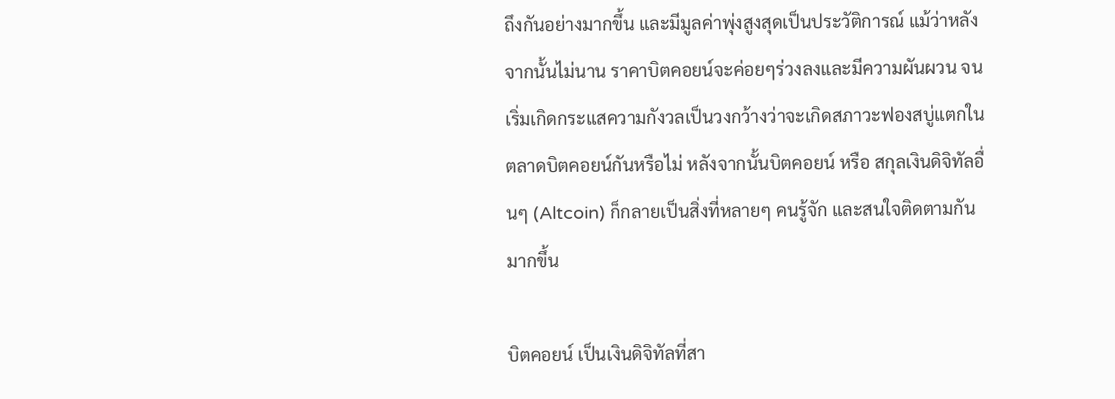ถึงกันอย่างมากขึ้น และมีมูลค่าพุ่งสูงสุดเป็นประวัติการณ์ แม้ว่าหลังจากนั้นไม่นาน ราคาบิตคอยน์จะค่อยๆร่วงลงและมีความผันผวน จนเริ่มเกิดกระแสความกังวลเป็นวงกว้างว่าจะเกิดสภาวะฟองสบู่แตกในตลาดบิตคอยน์กันหรือไม่ หลังจากนั้นบิตคอยน์ หรือ สกุลเงินดิจิทัลอื่นๆ (Altcoin) ก็กลายเป็นสิ่งที่หลายๆ คนรู้จัก และสนใจติดตามกันมากขึ้น

บิตคอยน์ เป็นเงินดิจิทัลที่สา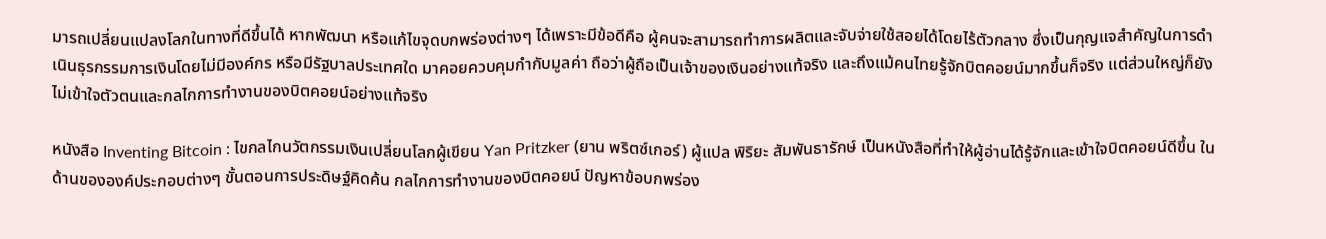มารถเปลี่ยนแปลงโลกในทางที่ดีขึ้นได้ หากพัฒนา หรือแก้ไขจุดบกพร่องต่างๆ ได้เพราะมีข้อดีคือ ผู้คนจะสามารถทำการผลิตและจับจ่ายใช้สอยได้โดยไร้ตัวกลาง ซึ่งเป็นกุญแจสำคัญในการดำเนินธุรกรรมการเงินโดยไม่มีองค์กร หรือมีรัฐบาลประเทศใด มาคอยควบคุมกำกับมูลค่า ถือว่าผู้ถือเป็นเจ้าของเงินอย่างแท้จริง และถึงแม้คนไทยรู้จักบิตคอยน์มากขึ้นก็จริง แต่ส่วนใหญ่ก็ยังไม่เข้าใจตัวตนและกลไกการทำงานของบิตคอยน์อย่างแท้จริง

หนังสือ Inventing Bitcoin : ไขกลไกนวัตกรรมเงินเปลี่ยนโลกผู้เขียน Yan Pritzker (ยาน พริตซ์เกอร์) ผู้แปล พิริยะ สัมพันธารักษ์ เป็นหนังสือที่ทำให้ผู้อ่านได้รู้จักและเข้าใจบิตคอยน์ดีขึ้น ในด้านขององค์ประกอบต่างๆ ขั้นตอนการประดิษฐ์คิดค้น กลไกการทำงานของบิตคอยน์ ปัญหาข้อบกพร่อง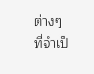ต่างๆ ที่จำเป็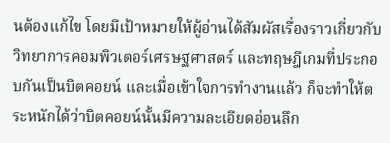นต้องแก้ไข โดยมีเป้าหมายให้ผู้อ่านได้สัมผัสเรื่องราวเกี่ยวกับวิทยาการคอมพิวเตอร์เศรษฐศาสตร์ และทฤษฎีเกมที่ประกอบกันเป็นบิตคอยน์ และเมื่อเข้าใจการทำงานแล้ว ก็จะทำให้ตระหนักได้ว่าบิตคอยน์นั้นมีความละเอียดอ่อนลึก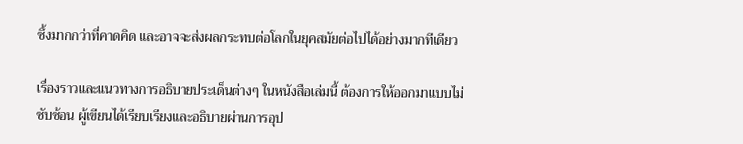ซึ้งมากกว่าที่คาดคิด และอาจจะส่งผลกระทบต่อโลกในยุคสมัยต่อไปได้อย่างมากทีเดียว

เรื่องราวและแนวทางการอธิบายประเด็นต่างๆ ในหนังสือเล่มนี้ ต้องการให้ออกมาแบบไม่ซับซ้อน ผู้เขียนได้เรียบเรียงและอธิบายผ่านการอุป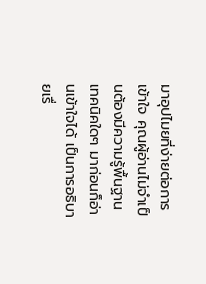มาอุปไมยที่ง่ายต่อการเข้าใจ คุณผู้อ่านไม่จำเป็นต้องมีความรู้พื้นฐานเทคนิคใดๆ มาก่อนก็อ่านเข้าใจได้ เป็นการอธิบายเรื่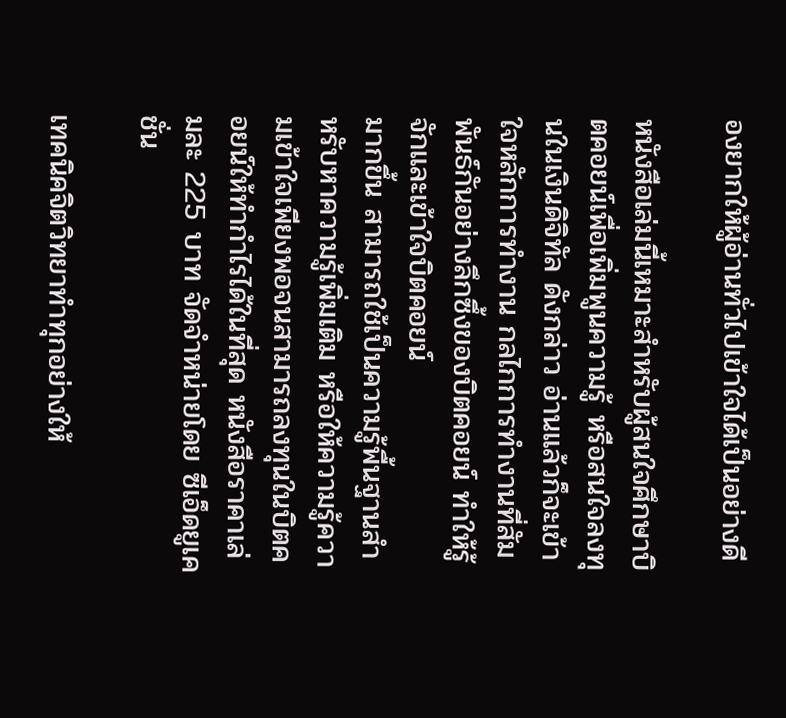องยากให้ผู้อ่านทั่วไปเข้าใจได้เป็นอย่างดี

หนังสือเล่มนี้เหมาะสำหรับผู้สนใจศึกษาบิตคอยน์เพื่อเพิ่มพูนความรู้ หรือสนใจลงทุนในเงินดิจิทัล ดังกล่าว อ่านแล้วก็จะเข้าใจหลักการทำงาน กลไกการทำงานที่สัมพันธ์กันอย่างลึกซึ้งของบิตคอยน์ ทำให้รู้จักและเข้าใจบิตคอยน์
มากขึ้น สามารถใช้เป็นความรู้พื้นฐานสำหรับหาความรู้เพิ่มเติม หรือให้ความรู้ความเข้าใจเพียงพอจนสามารถลงทุนในบิตคอยน์ให้ทำกำไรได้ในที่สุด หนังสือราคาเล่มละ 225 บาท จัดจำหน่ายโดย ซีเอ็ดยูเคชั่น

เทคนิคจิตวิทยาทำทุกอย่างให้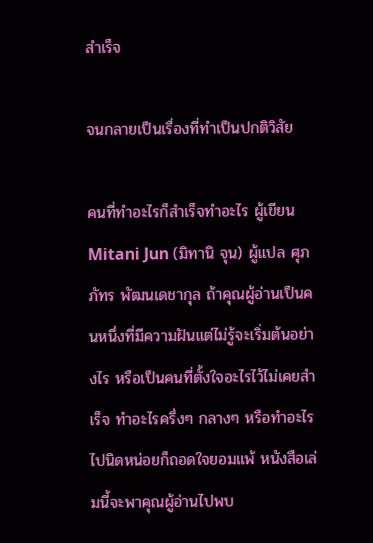สำเร็จ

จนกลายเป็นเรื่องที่ทำเป็นปกติวิสัย

คนที่ทำอะไรก็สำเร็จทำอะไร ผู้เขียน Mitani Jun (มิทานิ จุน) ผู้แปล ศุภภัทร พัฒนเดชากุล ถ้าคุณผู้อ่านเป็นคนหนึ่งที่มีความฝันแต่ไม่รู้จะเริ่มต้นอย่างไร หรือเป็นคนที่ตั้งใจอะไรไว้ไม่เคยสำเร็จ ทำอะไรครึ่งๆ กลางๆ หรือทำอะไรไปนิดหน่อยก็ถอดใจยอมแพ้ หนังสือเล่มนี้จะพาคุณผู้อ่านไปพบ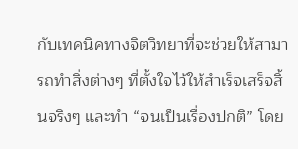กับเทคนิคทางจิตวิทยาที่จะช่วยให้สามารถทำสิ่งต่างๆ ที่ตั้งใจไว้ให้สำเร็จเสร็จสิ้นจริงๆ และทำ “จนเป็นเรื่องปกติ” โดย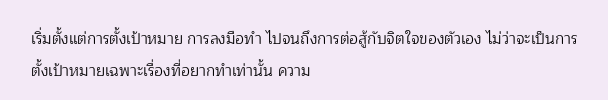เริ่มตั้งแต่การตั้งเป้าหมาย การลงมือทำ ไปจนถึงการต่อสู้กับจิตใจของตัวเอง ไม่ว่าจะเป็นการตั้งเป้าหมายเฉพาะเรื่องที่อยากทำเท่านั้น ความ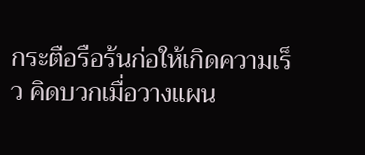กระตือรือร้นก่อให้เกิดความเร็ว คิดบวกเมื่อวางแผน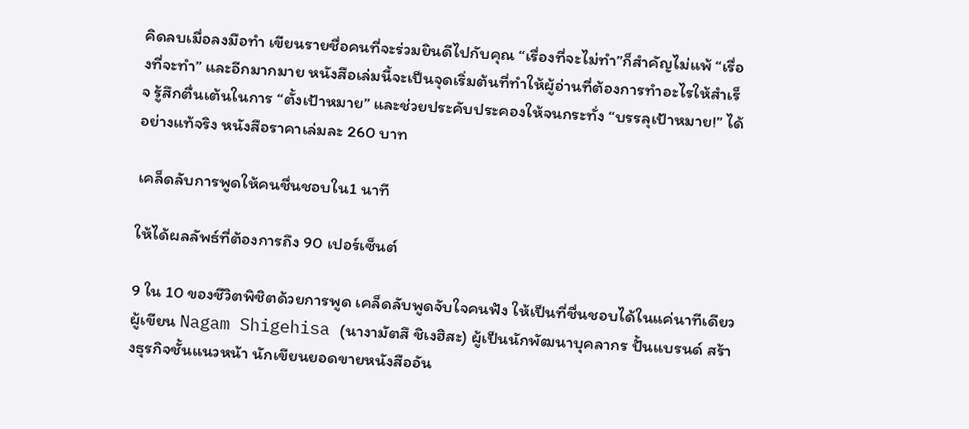คิดลบเมื่อลงมือทำ เขียนรายชื่อคนที่จะร่วมยินดีไปกับคุณ “เรื่องที่จะไม่ทำ”ก็สำคัญไม่แพ้ “เรื่องที่จะทำ” และอีกมากมาย หนังสือเล่มนี้จะเป็นจุดเริ่มต้นที่ทำให้ผู้อ่านที่ต้องการทำอะไรให้สำเร็จ รู้สึกตื่นเต้นในการ “ตั้งเป้าหมาย” และช่วยประคับประคองให้จนกระทั่ง “บรรลุเป้าหมาย!” ได้อย่างแท้จริง หนังสือราคาเล่มละ 260 บาท

เคล็ดลับการพูดให้คนชื่นชอบใน1 นาที

ให้ได้ผลลัพธ์ที่ต้องการถึง 90 เปอร์เซ็นต์

9 ใน 10 ของชีวิตพิชิตด้วยการพูด เคล็ดลับพูดจับใจคนฟัง ให้เป็นที่ชื่นชอบได้ในแค่นาทีเดียว ผู้เขียน Nagam Shigehisa (นางามัตสึ ชิเงฮิสะ) ผู้เป็นนักพัฒนาบุคลากร ปั้นแบรนด์ สร้างธุรกิจชั้นแนวหน้า นักเขียนยอดขายหนังสืออัน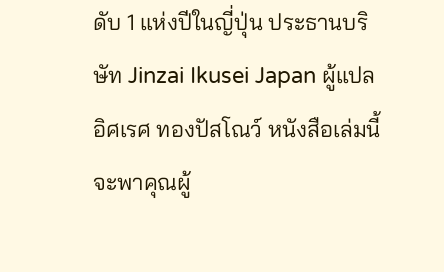ดับ 1 แห่งปีในญี่ปุ่น ประธานบริษัท Jinzai Ikusei Japan ผู้แปล อิศเรศ ทองปัสโณว์ หนังสือเล่มนี้ จะพาคุณผู้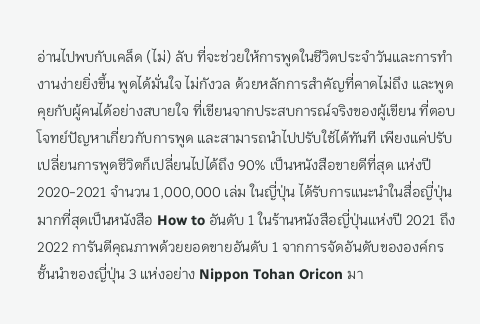อ่านไปพบกับเคล็ด (ไม่) ลับ ที่จะช่วยให้การพูดในชีวิตประจำวันและการทำงานง่ายยิ่งขึ้น พูดได้มั่นใจ ไม่กังวล ด้วยหลักการสำคัญที่คาดไม่ถึง และพูดคุยกับผู้คนได้อย่างสบายใจ ที่เขียนจากประสบการณ์จริงของผู้เขียน ที่ตอบโจทย์ปัญหาเกี่ยวกับการพูด และสามารถนำไปปรับใช้ได้ทันที เพียงแค่ปรับเปลี่ยนการพูดชีวิตก็เปลี่ยนไปได้ถึง 90% เป็นหนังสือขายดีที่สุด แห่งปี 2020-2021 จำนวน 1,000,000 เล่ม ในญี่ปุ่น ได้รับการแนะนำในสื่อญี่ปุ่นมากที่สุดเป็นหนังสือ How to อันดับ 1 ในร้านหนังสือญี่ปุ่นแห่งปี 2021 ถึง 2022 การันตีคุณภาพด้วยยอดขายอันดับ 1 จากการจัดอันดับขององค์กรชั้นนำของญี่ปุ่น 3 แห่งอย่าง Nippon Tohan Oricon มา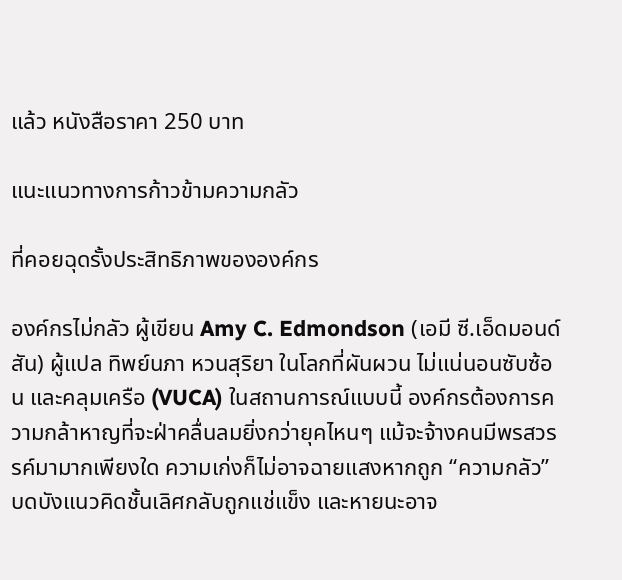แล้ว หนังสือราคา 250 บาท

แนะแนวทางการก้าวข้ามความกลัว

ที่คอยฉุดรั้งประสิทธิภาพขององค์กร

องค์กรไม่กลัว ผู้เขียน Amy C. Edmondson (เอมี ซี.เอ็ดมอนด์สัน) ผู้แปล ทิพย์นภา หวนสุริยา ในโลกที่ผันผวน ไม่แน่นอนซับซ้อน และคลุมเครือ (VUCA) ในสถานการณ์แบบนี้ องค์กรต้องการความกล้าหาญที่จะฝ่าคลื่นลมยิ่งกว่ายุคไหนๆ แม้จะจ้างคนมีพรสวรรค์มามากเพียงใด ความเก่งก็ไม่อาจฉายแสงหากถูก “ความกลัว” บดบังแนวคิดชั้นเลิศกลับถูกแช่แข็ง และหายนะอาจ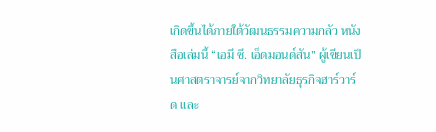เกิดขึ้นได้ภายใต้วัฒนธรรมความกลัว หนังสือเล่มนี้ “เอมี ซี. เอ็ดมอนด์สัน” ผู้เขียนเป็นศาสตราจารย์จากวิทยาลัยธุรกิจฮาร์วาร์ด และ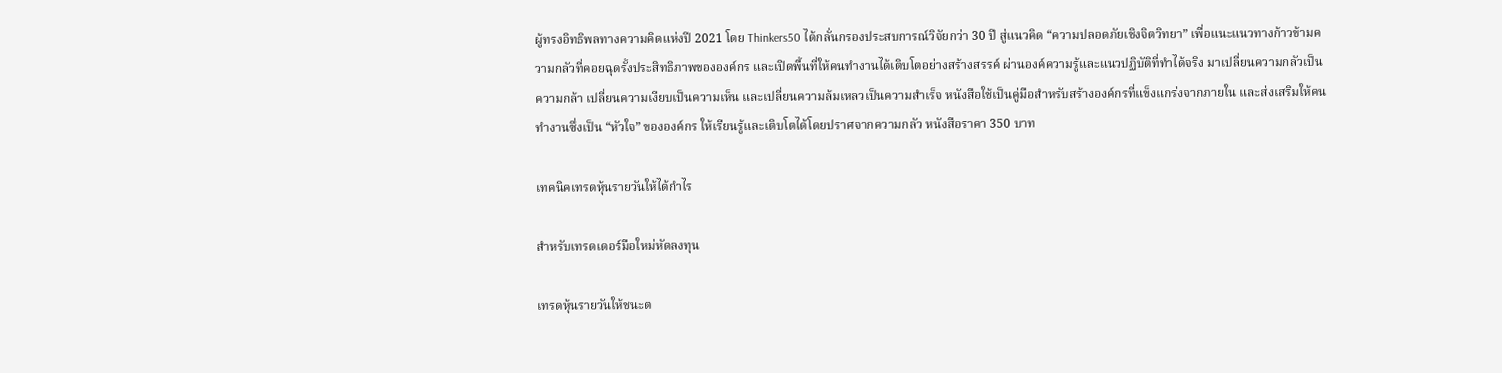ผู้ทรงอิทธิพลทางความคิดแห่งปี 2021 โดย Thinkers50 ได้กลั่นกรองประสบการณ์วิจัยกว่า 30 ปี สู่แนวคิด “ความปลอดภัยเชิงจิตวิทยา” เพื่อแนะแนวทางก้าวข้ามความกลัวที่คอยฉุดรั้งประสิทธิภาพขององค์กร และเปิดพื้นที่ให้คนทำงานได้เติบโตอย่างสร้างสรรค์ ผ่านองค์ความรู้และแนวปฏิบัติที่ทำได้จริง มาเปลี่ยนความกลัวเป็นความกล้า เปลี่ยนความเงียบเป็นความเห็น และเปลี่ยนความล้มเหลวเป็นความสำเร็จ หนังสือใช้เป็นคู่มือสำหรับสร้างองค์กรที่แข็งแกร่งจากภายใน และส่งเสริมให้คนทำงานซึ่งเป็น “หัวใจ” ขององค์กร ให้เรียนรู้และเติบโตได้โดยปราศจากความกลัว หนังสือราคา 350 บาท

เทคนิคเทรดหุ้นรายวันให้ได้กำไร

สำหรับเทรดเดอร์มือใหม่หัดลงทุน

เทรดหุ้นรายวันให้ชนะต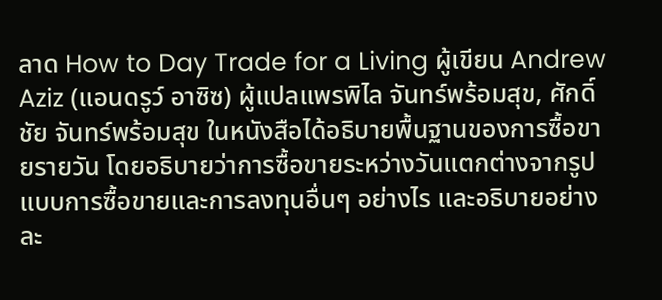ลาด How to Day Trade for a Living ผู้เขียน Andrew Aziz (แอนดรูว์ อาซิซ) ผู้แปลแพรพิไล จันทร์พร้อมสุข, ศักดิ์ชัย จันทร์พร้อมสุข ในหนังสือได้อธิบายพื้นฐานของการซื้อขายรายวัน โดยอธิบายว่าการซื้อขายระหว่างวันแตกต่างจากรูปแบบการซื้อขายและการลงทุนอื่นๆ อย่างไร และอธิบายอย่างละ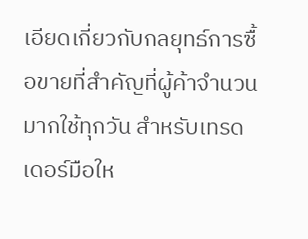เอียดเกี่ยวกับกลยุทธ์การซื้อขายที่สำคัญที่ผู้ค้าจำนวนมากใช้ทุกวัน สำหรับเทรดเดอร์มือให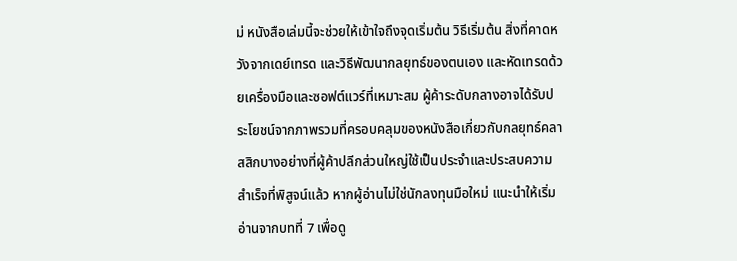ม่ หนังสือเล่มนี้จะช่วยให้เข้าใจถึงจุดเริ่มต้น วิธีเริ่มต้น สิ่งที่คาดหวังจากเดย์เทรด และวิธีพัฒนากลยุทธ์ของตนเอง และหัดเทรดด้วยเครื่องมือและซอฟต์แวร์ที่เหมาะสม ผู้ค้าระดับกลางอาจได้รับประโยชน์จากภาพรวมที่ครอบคลุมของหนังสือเกี่ยวกับกลยุทธ์คลาสสิกบางอย่างที่ผู้ค้าปลีกส่วนใหญ่ใช้เป็นประจำและประสบความสำเร็จที่พิสูจน์แล้ว หากผู้อ่านไม่ใช่นักลงทุนมือใหม่ แนะนำให้เริ่มอ่านจากบทที่ 7 เพื่อดู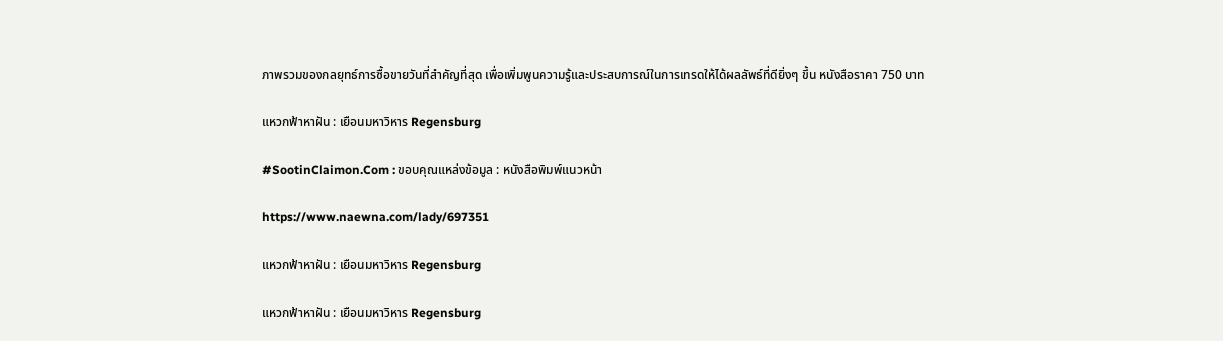ภาพรวมของกลยุทธ์การซื้อขายวันที่สำคัญที่สุด เพื่อเพิ่มพูนความรู้และประสบการณ์ในการเทรดให้ได้ผลลัพธ์ที่ดียิ่งๆ ขึ้น หนังสือราคา 750 บาท

แหวกฟ้าหาฝัน : เยือนมหาวิหาร Regensburg

#SootinClaimon.Com : ขอบคุณแหล่งข้อมูล : หนังสือพิมพ์แนวหน้า

https://www.naewna.com/lady/697351

แหวกฟ้าหาฝัน : เยือนมหาวิหาร Regensburg

แหวกฟ้าหาฝัน : เยือนมหาวิหาร Regensburg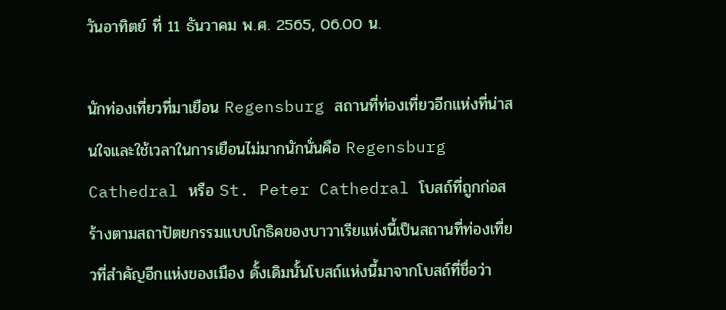วันอาทิตย์ ที่ 11 ธันวาคม พ.ศ. 2565, 06.00 น.

นักท่องเที่ยวที่มาเยือน Regensburg สถานที่ท่องเที่ยวอีกแห่งที่น่าสนใจและใช้เวลาในการเยือนไม่มากนักนั่นคือ Regensburg Cathedral หรือ St. Peter Cathedral โบสถ์ที่ถูกก่อสร้างตามสถาปัตยกรรมแบบโกธิคของบาวาเรียแห่งนี้เป็นสถานที่ท่องเที่ยวที่สำคัญอีกแห่งของเมือง ดั้งเดิมนั้นโบสถ์แห่งนี้มาจากโบสถ์ที่ชื่อว่า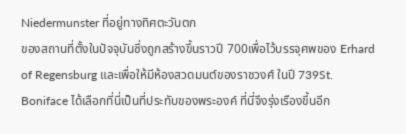Niedermunster ที่อยู่ทางทิศตะวันตก
ของสถานที่ตั้งในปัจจุบันซึ่งถูกสร้างขึ้นราวปี 700เพื่อไว้บรรจุศพของ Erhard of Regensburg และเพื่อให้มีห้องสวดมนต์ของราชวงศ์ ในปี 739St. Boniface ได้เลือกที่นี่เป็นที่ประทับของพระองค์ ที่นี่จึงรุ่งเรืองขึ้นอีก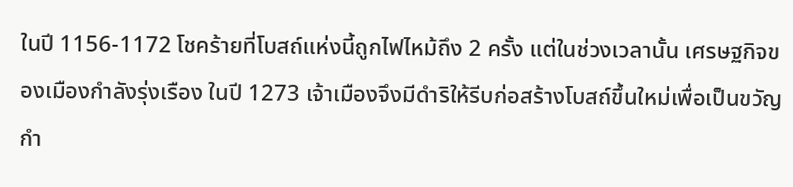ในปี 1156-1172 โชคร้ายที่โบสถ์แห่งนี้ถูกไฟไหม้ถึง 2 ครั้ง แต่ในช่วงเวลานั้น เศรษฐกิจของเมืองกำลังรุ่งเรือง ในปี 1273 เจ้าเมืองจึงมีดำริให้รีบก่อสร้างโบสถ์ขึ้นใหม่เพื่อเป็นขวัญกำ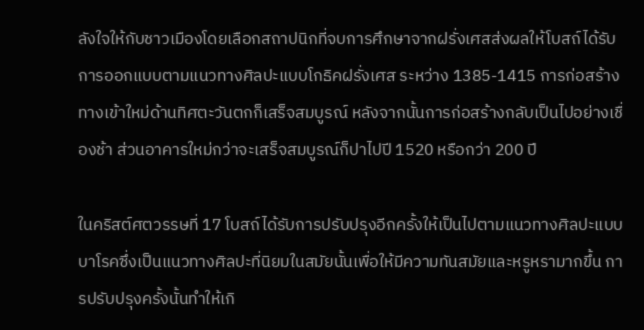ลังใจให้กับชาวเมืองโดยเลือกสถาปนิกที่จบการศึกษาจากฝรั่งเศสส่งผลให้โบสถ์ได้รับการออกแบบตามแนวทางศิลปะแบบโกธิคฝรั่งเศส ระหว่าง 1385-1415 การก่อสร้างทางเข้าใหม่ด้านทิศตะวันตกก็เสร็จสมบูรณ์ หลังจากนั้นการก่อสร้างกลับเป็นไปอย่างเชื่องช้า ส่วนอาคารใหม่กว่าจะเสร็จสมบูรณ์ก็ปาไปปี 1520 หรือกว่า 200 ปี

ในคริสต์ศตวรรษที่ 17 โบสถ์ได้รับการปรับปรุงอีกครั้งให้เป็นไปตามแนวทางศิลปะแบบบาโรคซึ่งเป็นแนวทางศิลปะที่นิยมในสมัยนั้นเพื่อให้มีความทันสมัยและหรูหรามากขึ้น การปรับปรุงครั้งนั้นทำให้เกิ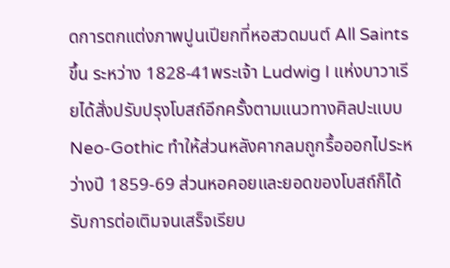ดการตกแต่งภาพปูนเปียกที่หอสวดมนต์ All Saints ขึ้น ระหว่าง 1828-41พระเจ้า Ludwig I แห่งบาวาเรียได้สั่งปรับปรุงโบสถ์อีกครั้งตามแนวทางศิลปะแบบ Neo-Gothic ทำให้ส่วนหลังคากลมถูกรื้อออกไประหว่างปี 1859-69 ส่วนหอคอยและยอดของโบสถ์ก็ได้รับการต่อเติมจนเสร็จเรียบ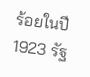ร้อยในปี 1923 รัฐ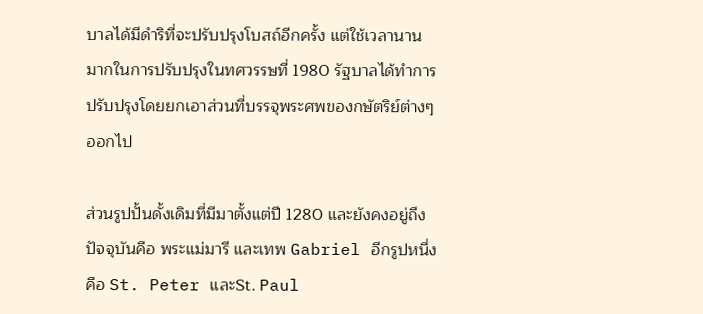บาลได้มีดำริที่จะปรับปรุงโบสถ์อีกครั้ง แต่ใช้เวลานานมากในการปรับปรุงในทศวรรษที่ 1980 รัฐบาลได้ทำการปรับปรุงโดยยกเอาส่วนที่บรรจุพระศพของกษัตริย์ต่างๆออกไป

ส่วนรูปปั้นดั้งเดิมที่มีมาตั้งแต่ปี 1280 และยังคงอยู่ถึงปัจจุบันคือ พระแม่มารี และเทพ Gabriel อีกรูปหนึ่งคือ St. Peter และSt. Paul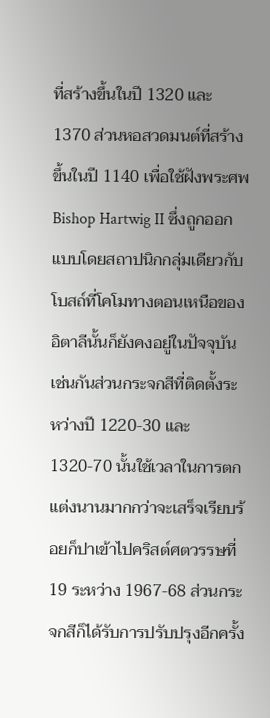ที่สร้างขึ้นในปี 1320 และ 1370 ส่วนหอสวดมนต์ที่สร้างขึ้นในปี 1140 เพื่อใช้ฝังพระศพ Bishop Hartwig II ซึ่งถูกออกแบบโดยสถาปนิกกลุ่มเดียวกับโบสถ์ที่โคโมทางตอนเหนือของอิตาลีนั้นก็ยังคงอยู่ในปัจจุบันเช่นกันส่วนกระจกสีที่ติดตั้งระหว่างปี 1220-30 และ1320-70 นั้นใช้เวลาในการตกแต่งนานมากกว่าจะเสร็จเรียบร้อยก็ปาเข้าไปคริสต์ศตวรรษที่ 19 ระหว่าง 1967-68 ส่วนกระจกสีก็ได้รับการปรับปรุงอีกครั้ง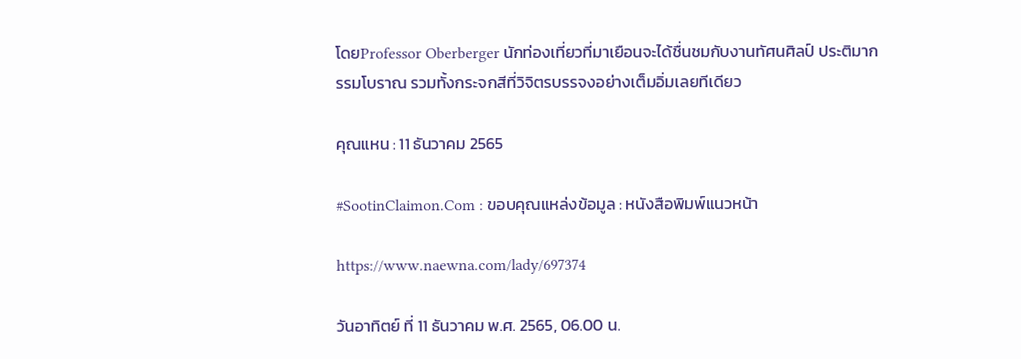โดยProfessor Oberberger นักท่องเที่ยวที่มาเยือนจะได้ชื่นชมกับงานทัศนศิลป์ ประติมากรรมโบราณ รวมทั้งกระจกสีที่วิจิตรบรรจงอย่างเต็มอิ่มเลยทีเดียว

คุณแหน : 11 ธันวาคม 2565

#SootinClaimon.Com : ขอบคุณแหล่งข้อมูล : หนังสือพิมพ์แนวหน้า

https://www.naewna.com/lady/697374

วันอาทิตย์ ที่ 11 ธันวาคม พ.ศ. 2565, 06.00 น.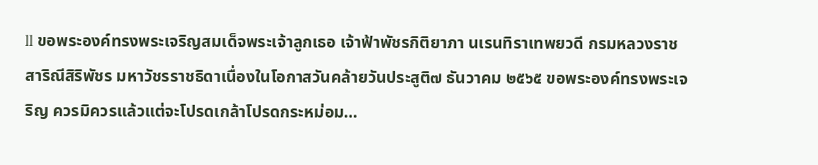ll ขอพระองค์ทรงพระเจริญสมเด็จพระเจ้าลูกเธอ เจ้าฟ้าพัชรกิติยาภา นเรนทิราเทพยวดี กรมหลวงราชสาริณีสิริพัชร มหาวัชรราชธิดาเนื่องในโอกาสวันคล้ายวันประสูติ๗ ธันวาคม ๒๕๖๕ ขอพระองค์ทรงพระเจริญ ควรมิควรแล้วแต่จะโปรดเกล้าโปรดกระหม่อม…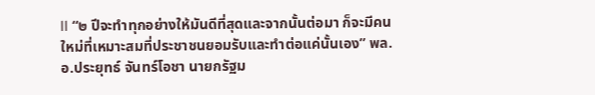ll “๒ ปีจะทำทุกอย่างให้มันดีที่สุดและจากนั้นต่อมา ก็จะมีคนใหม่ที่เหมาะสมที่ประชาชนยอมรับและทำต่อแค่นั้นเอง” พล.อ.ประยุทธ์ จันทร์โอชา นายกรัฐม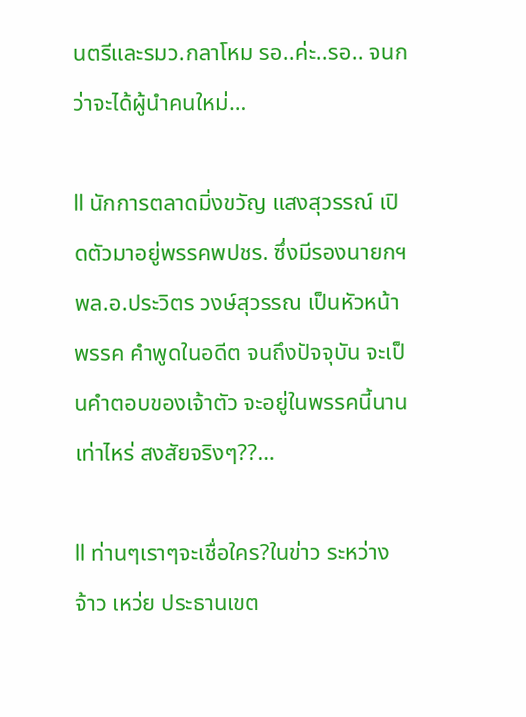นตรีและรมว.กลาโหม รอ..ค่ะ..รอ.. จนกว่าจะได้ผู้นำคนใหม่…

ll นักการตลาดมิ่งขวัญ แสงสุวรรณ์ เปิดตัวมาอยู่พรรคพปชร. ซึ่งมีรองนายกฯพล.อ.ประวิตร วงษ์สุวรรณ เป็นหัวหน้าพรรค คำพูดในอดีต จนถึงปัจจุบัน จะเป็นคำตอบของเจ้าตัว จะอยู่ในพรรคนี้นานเท่าไหร่ สงสัยจริงๆ??…

ll ท่านๆเราๆจะเชื่อใคร?ในข่าว ระหว่าง จ้าว เหว่ย ประธานเขต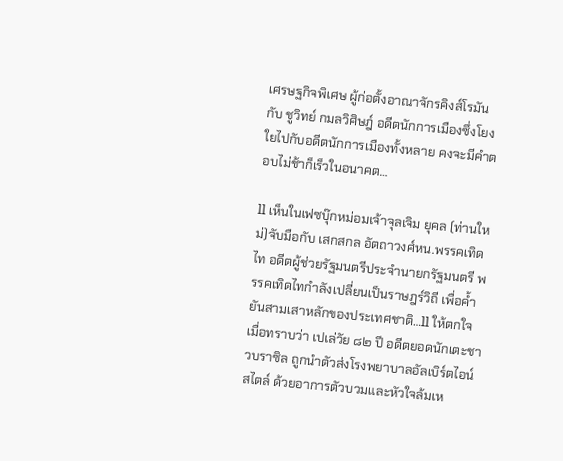เศรษฐกิจพิเศษ ผู้ก่อตั้งอาณาจักรคิงส์โรมัน กับ ชูวิทย์ กมลวิศิษฎ์ อดีตนักการเมืองซึ่งโยงใยไปกับอดีตนักการเมืองทั้งหลาย คงจะมีคำตอบไม่ช้าก็เร็วในอนาคต…

ll เห็นในเฟซบุ๊กหม่อมเจ้าจุลเจิม ยุคล (ท่านใหม่)จับมือกับ เสกสกล อัตถาวงศ์หน.พรรคเทิดไท อดีตผู้ช่วยรัฐมนตรีประจำนายกรัฐมนตรี พรรคเทิดไทกำลังเปลี่ยนเป็นราษฎร์วิถี เพื่อค้ำยันสามเสาหลักของประเทศชาติ…ll ให้ตกใจเมื่อทราบว่า เปเล่วัย ๘๒ ปี อดีตยอดนักเตะชาวบราซิล ถูกนำตัวส่งโรงพยาบาลอัลเบิร์ตไอน์สไตล์ ด้วยอาการตัวบวมและหัวใจล้มเห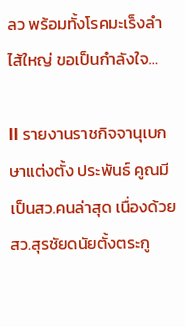ลว พร้อมทั้งโรคมะเร็งลำไส้ใหญ่ ขอเป็นกำลังใจ…

ll รายงานราชกิจจานุเบกษาแต่งตั้ง ประพันธ์ คูณมี เป็นสว.คนล่าสุด เนื่องด้วย สว.สุรชัยดนัยตั้งตระกู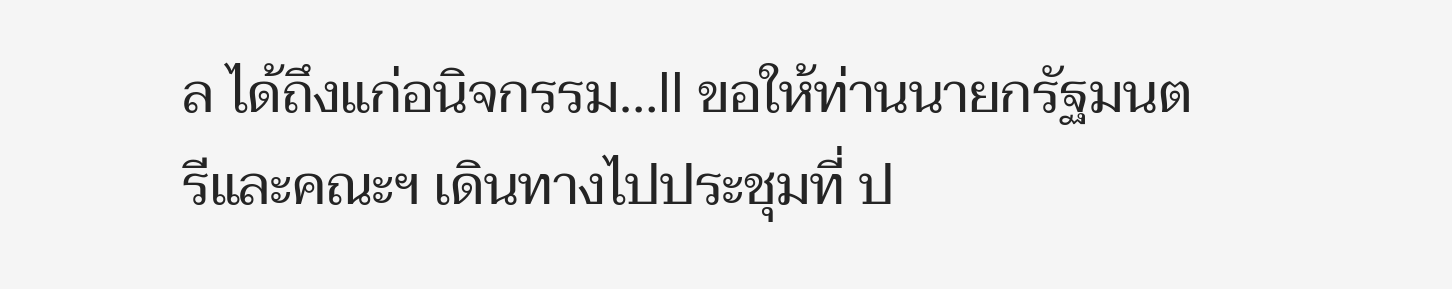ล ได้ถึงแก่อนิจกรรม…ll ขอให้ท่านนายกรัฐมนตรีและคณะฯ เดินทางไปประชุมที่ ป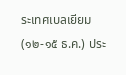ระเทศเบลเยียม(๑๒-๑๕ ธ.ค.) ประ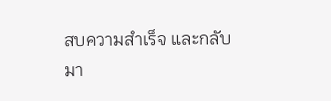สบความสำเร็จ และกลับมา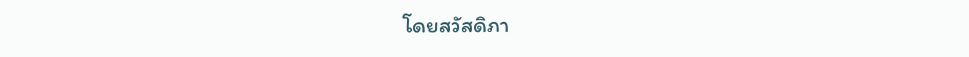โดยสวัสดิภา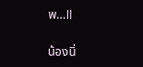พ…ll

น้องนิ่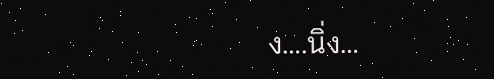ง….นิ่ง…